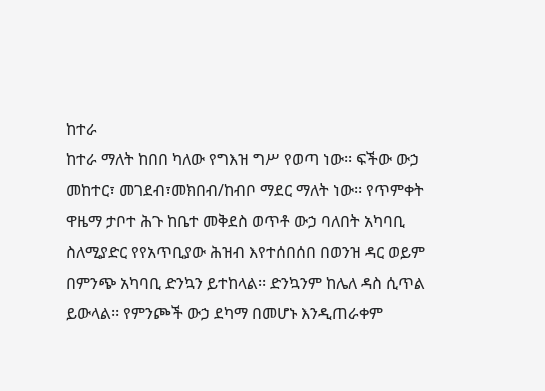ከተራ
ከተራ ማለት ከበበ ካለው የግእዝ ግሥ የወጣ ነው፡፡ ፍችው ውኃ መከተር፣ መገደብ፣መክበብ/ከብቦ ማደር ማለት ነው፡፡ የጥምቀት ዋዜማ ታቦተ ሕጉ ከቤተ መቅደስ ወጥቶ ውኃ ባለበት አካባቢ ስለሚያድር የየአጥቢያው ሕዝብ እየተሰበሰበ በወንዝ ዳር ወይም በምንጭ አካባቢ ድንኳን ይተከላል፡፡ ድንኳንም ከሌለ ዳስ ሲጥል ይውላል፡፡ የምንጮች ውኃ ደካማ በመሆኑ እንዲጠራቀም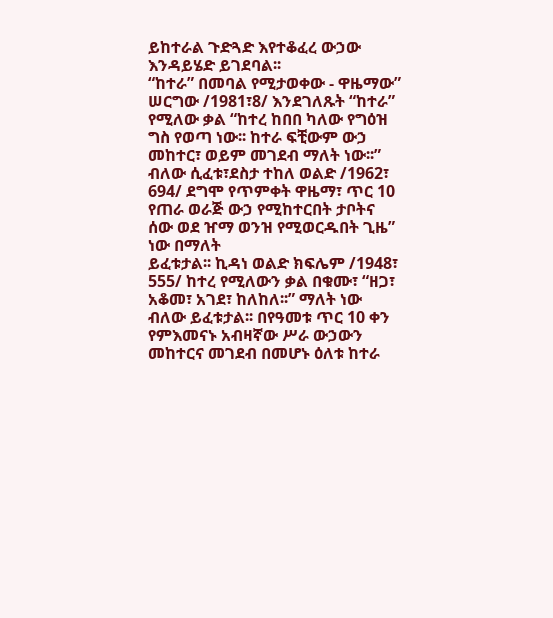ይከተራል ጉድጓድ እየተቆፈረ ውኃው እንዳይሄድ ይገደባል፡፡
“ከተራ” በመባል የሚታወቀው - ዋዜማው” ሠርግው /1981፣8/ እንደገለጹት “ከተራ” የሚለው ቃል “ከተረ ከበበ ካለው የግዕዝ ግስ የወጣ ነው፡፡ ከተራ ፍቺውም ውኃ መከተር፣ ወይም መገደብ ማለት ነው፡፡” ብለው ሲፈቱ፣ደስታ ተከለ ወልድ /1962፣ 694/ ደግሞ የጥምቀት ዋዜማ፣ ጥር 10 የጠራ ወራጅ ውኃ የሚከተርበት ታቦትና ሰው ወደ ዠማ ወንዝ የሚወርዱበት ጊዜ” ነው በማለት
ይፈቱታል፡፡ ኪዳነ ወልድ ክፍሌም /1948፣ 555/ ከተረ የሚለውን ቃል በቁሙ፣ “ዘጋ፣ አቆመ፣ አገደ፣ ከለከለ፡፡” ማለት ነው ብለው ይፈቱታል፡፡ በየዓመቱ ጥር 10 ቀን የምእመናኑ አብዛኛው ሥራ ውኃውን መከተርና መገደብ በመሆኑ ዕለቱ ከተራ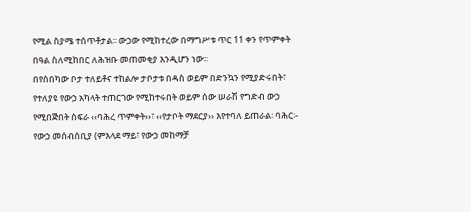የሚል ስያሜ ተሰጥቶታል፡፡ ውኃው የሚከተረው በማግሥቱ ጥር 11 ቀን የጥምቀት በዓል ስለሚከበር ለሕዝቡ መጠመቂያ እንዲሆን ነው፡፡
በየሰበካው ቦታ ተለይቶና ተከልሎ ታቦታቱ በዳስ ወይም በድንኳን የሚያድሩበት፣ የተለያዩ የውኃ አካላት ተጠርገው የሚከተሩበት ወይም ሰው ሠራሽ የግድብ ውኃ የሚበጅበት ስፍራ ‹‹ባሕረ ጥምቀት››፣ ‹‹የታቦት ማደርያ›› እየተባለ ይጠራል፡ ባሕር፡- የውኃ መሰብሰቢያ (ምእላደ ማይ፣ የውኃ መከማቻ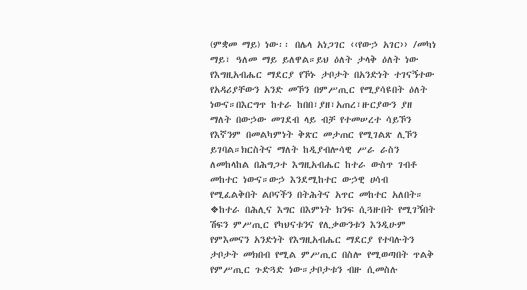(ምቋመ ማይ) ነው፡፡ በሌላ አነጋገር ‹‹የውኃ አገር›› /መካነ ማይ፣ ዓለመ ማይ ይለዋል።ይህ ዕለት ታላቅ ዕለት ነው የእግዚአብሔር ማደርያ የኾኑ ታቦታት በአንድነት ተገናኝተው የአዳሪያቸውን አንድ መኾን በምሥጢር የሚያሳዩበት ዕለት ነውና።በእርግጥ ከተራ ከበበ፣ያዘ፣አጠረ፣ዙርያውን ያዘ ማለት በውኃው መገደብ ላይ ብቻ የተመሠረተ ሳይኾን የእኛንም በመልካምነት ቅጽር መታጠር የሚገልጽ ሊኾን ይገባል።ክርስትና ማለት ከዲያብሎሳዊ ሥራ ራስን ለመከላከል በሕግጋተ እግዚአብሔር ከተራ ውስጥ ገብቶ መከተር ነውና።ውኃ እንደሚከተር ውኃዊ ሀሳብ የሚፈልቅበት ልቦናችን በትሕትና አጥር መከተር አለበት።
❖ከተራ በሕሊና እግር በእምነት ክንፍ ሲጓዙበት የሚገኝበት ሽፍን ምሥጢር የካህናቱንና የሊቃውንቱን እንዲሁም የምእመናን አንድነት የእግዚአብሔር ማደርያ የተባሉትን ታቦታት መክበብ የሚል ምሥጢር በስሎ የሚወጣበት ጥልቅ የምሥጢር ጉድጓድ ነው።ታቦታቱን ብዙ ሲመስሉ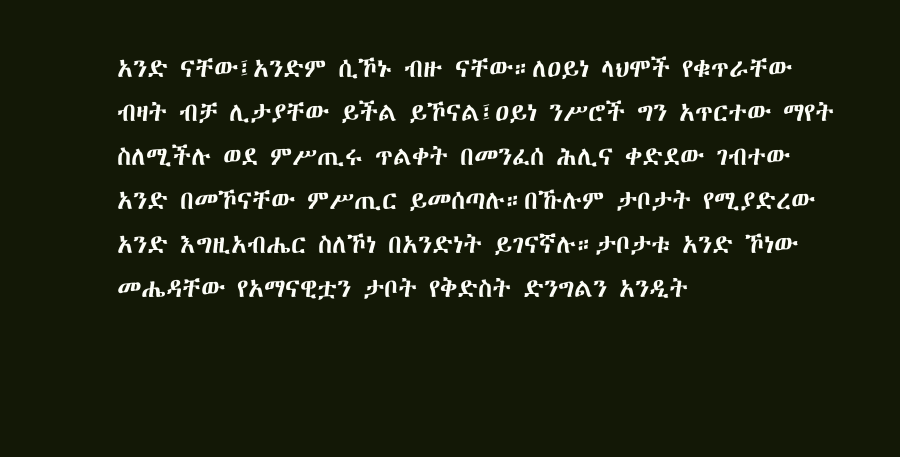አንድ ናቸው፤አንድም ሲኾኑ ብዙ ናቸው።ለዐይነ ላህሞች የቁጥራቸው ብዛት ብቻ ሊታያቸው ይችል ይኾናል፤ዐይነ ንሥሮች ግን አጥርተው ማየት ስለሚችሉ ወደ ምሥጢሩ ጥልቀት በመንፈሰ ሕሊና ቀድደው ገብተው አንድ በመኾናቸው ምሥጢር ይመሰጣሉ።በኹሉም ታቦታት የሚያድረው አንድ እግዚአብሔር ስለኾነ በአንድነት ይገናኛሉ።ታቦታቱ አንድ ኾነው መሔዳቸው የአማናዊቷን ታቦት የቅድስት ድንግልን አንዲት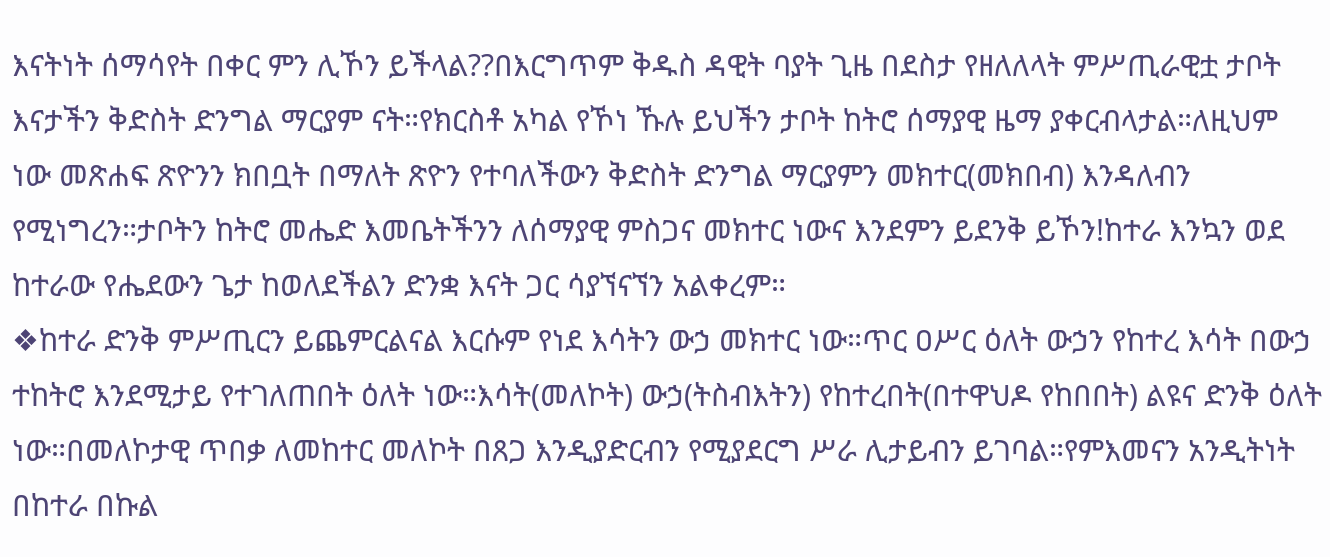እናትነት ሰማሳየት በቀር ምን ሊኾን ይችላል??በእርግጥም ቅዱስ ዳዊት ባያት ጊዜ በደስታ የዘለለላት ምሥጢራዊቷ ታቦት እናታችን ቅድስት ድንግል ማርያም ናት።የክርስቶ አካል የኾነ ኹሉ ይህችን ታቦት ከትሮ ሰማያዊ ዜማ ያቀርብላታል።ለዚህም ነው መጽሐፍ ጽዮንን ክበቧት በማለት ጽዮን የተባለችውን ቅድስት ድንግል ማርያምን መክተር(መክበብ) እንዳለብን የሚነግረን።ታቦትን ከትሮ መሔድ እመቤትችንን ለሰማያዊ ምስጋና መክተር ነውና እንደምን ይደንቅ ይኾን!ከተራ እንኳን ወደ ከተራው የሔደውን ጌታ ከወለደችልን ድንቋ እናት ጋር ሳያኘናኘን አልቀረም።
❖ከተራ ድንቅ ምሥጢርን ይጨምርልናል እርሱም የነደ እሳትን ውኃ መክተር ነው።ጥር ዐሥር ዕለት ውኃን የከተረ እሳት በውኃ ተከትሮ እንደሚታይ የተገለጠበት ዕለት ነው።እሳት(መለኮት) ውኃ(ትስብእትን) የከተረበት(በተዋህዶ የከበበት) ልዩና ድንቅ ዕለት ነው።በመለኮታዊ ጥበቃ ለመከተር መለኮት በጸጋ እንዲያድርብን የሚያደርግ ሥራ ሊታይብን ይገባል።የምእመናን አንዲትነት በከተራ በኩል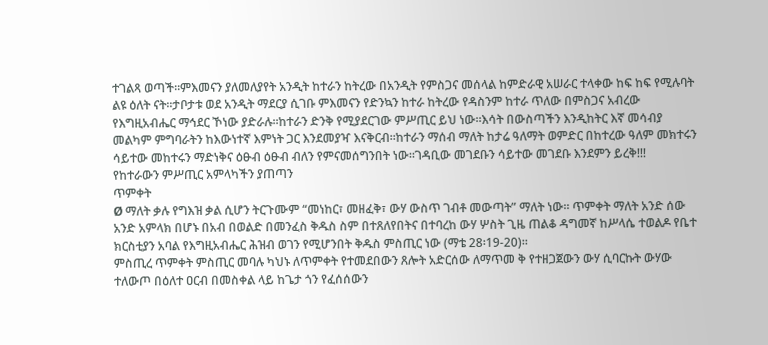ተገልጻ ወጣች።ምእመናን ያለመለያየት አንዲት ከተራን ከትረው በአንዲት የምስጋና መሰላል ከምድራዊ አሠራር ተላቀው ከፍ ከፍ የሚሉባት ልዩ ዕለት ናት።ታቦታቱ ወደ አንዲት ማደርያ ሲገቡ ምእመናን የድንኳን ከተራ ከትረው የዳስንም ከተራ ጥለው በምስጋና አብረው የእግዚአብሔር ማኅደር ኾነው ያድራሉ።ከተራን ድንቅ የሚያደርገው ምሥጢር ይህ ነው።እሳት በውስጣችን እንዲከትር እኛ መሳብያ መልካም ምግባራትን ከእውነተኛ እምነት ጋር እንደመያዣ እናቅርብ።ከተራን ማሰብ ማለት ከታሬ ዓለማት ወምድር በከተረው ዓለም መክተሩን ሳይተው መከተሩን ማድነቅና ዕፁብ ዕፁብ ብለን የምናመሰግንበት ነው።ገዳቢው መገደቡን ሳይተው መገደቡ እንደምን ይረቅ!!!
የከተራውን ምሥጢር አምላካችን ያጠጣን
ጥምቀት
Ø ማለት ቃሉ የግእዝ ቃል ሲሆን ትርጉሙም “መነከር፣ መዘፈቅ፣ ውሃ ውስጥ ገብቶ መውጣት” ማለት ነው፡፡ ጥምቀት ማለት አንድ ሰው አንድ አምላክ በሆኑ በአብ በወልድ በመንፈስ ቅዱስ ስም በተጸለየበትና በተባረከ ውሃ ሦስት ጊዜ ጠልቆ ዳግመኛ ከሥላሴ ተወልዶ የቤተ ክርስቲያን አባል የእግዚአብሔር ሕዝብ ወገን የሚሆንበት ቅዱስ ምስጢር ነው (ማቴ 28፡19-20)፡፡
ምስጢረ ጥምቀት ምስጢር መባሉ ካህኑ ለጥምቀት የተመደበውን ጸሎት አድርሰው ለማጥመ ቅ የተዘጋጀውን ውሃ ሲባርኩት ውሃው ተለውጦ በዕለተ ዐርብ በመስቀል ላይ ከጌታ ጎን የፈሰሰውን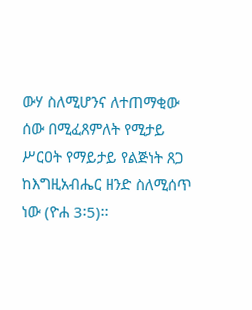ውሃ ስለሚሆንና ለተጠማቂው ሰው በሚፈጸምለት የሚታይ ሥርዐት የማይታይ የልጅነት ጸጋ ከእግዚአብሔር ዘንድ ስለሚሰጥ ነው (ዮሐ 3፡5)፡፡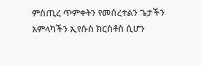ምስጢረ ጥምቀትን የመሰረተልን ጌታችን አምላካችን ኢየሱስ ክርስቶስ ሲሆን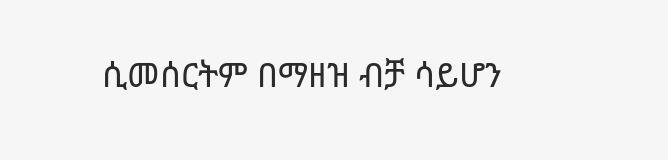ሲመሰርትም በማዘዝ ብቻ ሳይሆን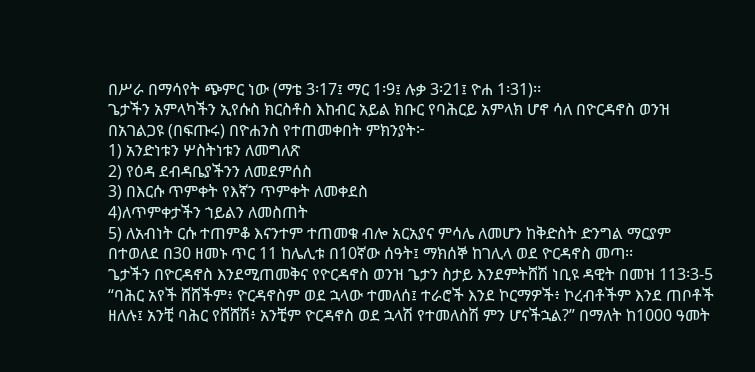በሥራ በማሳየት ጭምር ነው (ማቴ 3፡17፤ ማር 1፡9፤ ሉቃ 3፡21፤ ዮሐ 1፡31)፡፡
ጌታችን አምላካችን ኢየሱስ ክርስቶስ እከብር አይል ክቡር የባሕርይ አምላክ ሆኖ ሳለ በዮርዳኖስ ወንዝ በአገልጋዩ (በፍጡሩ) በዮሐንስ የተጠመቀበት ምክንያት፦
1) አንድነቱን ሦስትነቱን ለመግለጽ
2) የዕዳ ደብዳቤያችንን ለመደምሰስ
3) በእርሱ ጥምቀት የእኛን ጥምቀት ለመቀደስ
4)ለጥምቀታችን ኀይልን ለመስጠት
5) ለአብነት ርሱ ተጠምቆ እናንተም ተጠመቁ ብሎ አርአያና ምሳሌ ለመሆን ከቅድስት ድንግል ማርያም በተወለደ በ30 ዘመኑ ጥር 11 ከሌሊቱ በ10ኛው ሰዓት፤ ማክሰኞ ከገሊላ ወደ ዮርዳኖስ መጣ፡፡
ጌታችን በዮርዳኖስ እንደሚጠመቅና የዮርዳኖስ ወንዝ ጌታን ስታይ እንደምትሸሽ ነቢዩ ዳዊት በመዝ 113፡3-5 “ባሕር አየች ሸሸችም፥ ዮርዳኖስም ወደ ኋላው ተመለሰ፤ ተራሮች እንደ ኮርማዎች፥ ኮረብቶችም እንደ ጠቦቶች ዘለሉ፤ አንቺ ባሕር የሸሸሽ፥ አንቺም ዮርዳኖስ ወደ ኋላሽ የተመለስሽ ምን ሆናችኋል?” በማለት ከ1000 ዓመት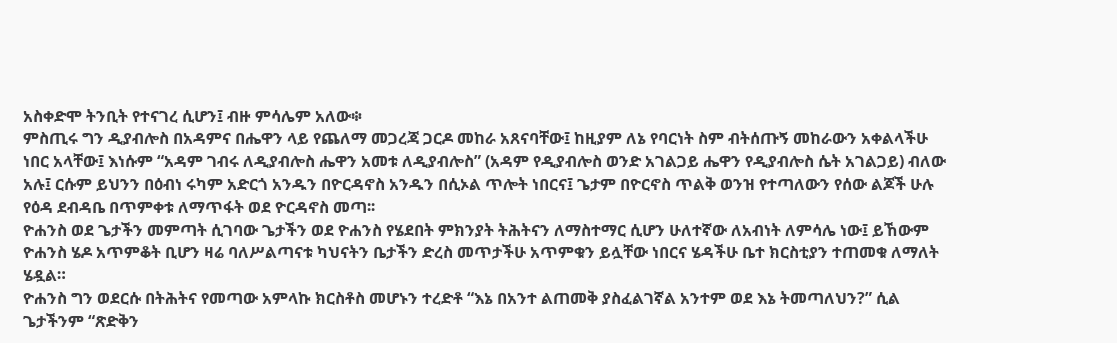አስቀድሞ ትንቢት የተናገረ ሲሆን፤ ብዙ ምሳሌም አለው፨
ምስጢሩ ግን ዲያብሎስ በአዳምና በሔዋን ላይ የጨለማ መጋረጃ ጋርዶ መከራ አጸናባቸው፤ ከዚያም ለኔ የባርነት ስም ብትሰጡኝ መከራውን አቀልላችሁ ነበር አላቸው፤ እነሱም “አዳም ገብሩ ለዲያብሎስ ሔዋን አመቱ ለዲያብሎስ” (አዳም የዲያብሎስ ወንድ አገልጋይ ሔዋን የዲያብሎስ ሴት አገልጋይ) ብለው አሉ፤ ርሱም ይህንን በዕብነ ሩካም አድርጎ አንዱን በዮርዳኖስ አንዱን በሲኦል ጥሎት ነበርና፤ ጌታም በዮርኖስ ጥልቅ ወንዝ የተጣለውን የሰው ልጆች ሁሉ የዕዳ ደብዳቤ በጥምቀቱ ለማጥፋት ወደ ዮርዳኖስ መጣ፡፡
ዮሐንስ ወደ ጌታችን መምጣት ሲገባው ጌታችን ወደ ዮሐንስ የሄደበት ምክንያት ትሕትናን ለማስተማር ሲሆን ሁለተኛው ለአብነት ለምሳሌ ነው፤ ይኸውም ዮሐንስ ሄዶ አጥምቆት ቢሆን ዛሬ ባለሥልጣናቱ ካህናትን ቤታችን ድረስ መጥታችሁ አጥምቁን ይሏቸው ነበርና ሄዳችሁ ቤተ ክርስቲያን ተጠመቁ ለማለት ሄዷል።
ዮሐንስ ግን ወደርሱ በትሕትና የመጣው አምላኩ ክርስቶስ መሆኑን ተረድቶ “እኔ በአንተ ልጠመቅ ያስፈልገኛል አንተም ወደ እኔ ትመጣለህን?” ሲል ጌታችንም “ጽድቅን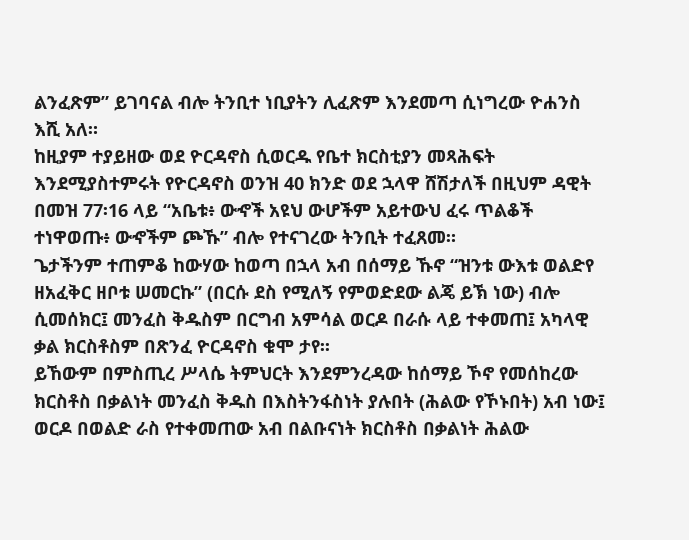ልንፈጽም” ይገባናል ብሎ ትንቢተ ነቢያትን ሊፈጽም እንደመጣ ሲነግረው ዮሐንስ እሺ አለ።
ከዚያም ተያይዘው ወደ ዮርዳኖስ ሲወርዱ የቤተ ክርስቲያን መጻሕፍት እንደሚያስተምሩት የዮርዳኖስ ወንዝ 40 ክንድ ወደ ኋላዋ ሸሽታለች በዚህም ዳዊት በመዝ 77፡16 ላይ “አቤቱ፥ ውኆች አዩህ ውሆችም አይተውህ ፈሩ ጥልቆች ተነዋወጡ፥ ውኆችም ጮኹ” ብሎ የተናገረው ትንቢት ተፈጸመ።
ጌታችንም ተጠምቆ ከውሃው ከወጣ በኋላ አብ በሰማይ ኹኖ “ዝንቱ ውእቱ ወልድየ ዘአፈቅር ዘቦቱ ሠመርኩ” (በርሱ ደስ የሚለኝ የምወድደው ልጄ ይኽ ነው) ብሎ ሲመሰክር፤ መንፈስ ቅዱስም በርግብ አምሳል ወርዶ በራሱ ላይ ተቀመጠ፤ አካላዊ ቃል ክርስቶስም በጽንፈ ዮርዳኖስ ቁሞ ታየ፡፡
ይኸውም በምስጢረ ሥላሴ ትምህርት እንደምንረዳው ከሰማይ ኾኖ የመሰከረው ክርስቶስ በቃልነት መንፈስ ቅዱስ በእስትንፋስነት ያሉበት (ሕልው የኾኑበት) አብ ነው፤ ወርዶ በወልድ ራስ የተቀመጠው አብ በልቡናነት ክርስቶስ በቃልነት ሕልው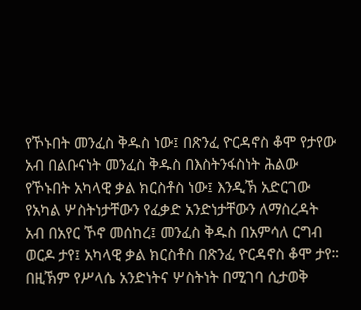የኾኑበት መንፈስ ቅዱስ ነው፤ በጽንፈ ዮርዳኖስ ቆሞ የታየው አብ በልቡናነት መንፈስ ቅዱስ በእስትንፋስነት ሕልው የኾኑበት አካላዊ ቃል ክርስቶስ ነው፤ እንዲኽ አድርገው የአካል ሦስትነታቸውን የፈቃድ አንድነታቸውን ለማስረዳት አብ በአየር ኾኖ መሰከረ፤ መንፈስ ቅዱስ በአምሳለ ርግብ ወርዶ ታየ፤ አካላዊ ቃል ክርስቶስ በጽንፈ ዮርዳኖስ ቆሞ ታየ።
በዚኽም የሥላሴ አንድነትና ሦስትነት በሚገባ ሲታወቅ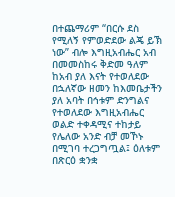በተጨማሪም “በርሱ ደስ የሚለኝ የምወድደው ልጄ ይኽ ነው” ብሎ እግዚአብሔር አብ በመመስከሩ ቅድመ ዓለም ከአብ ያለ እናት የተወለደው በኋለኛው ዘመን ከእመቤታችን ያለ አባት በኅቱም ድንግልና የተወለደው እግዚአብሔር ወልድ ተቀዳሚና ተከታይ የሌለው አንድ ብቻ መኾኑ በሚገባ ተረጋግጧል፤ ዕለቱም በጽርዕ ቋንቋ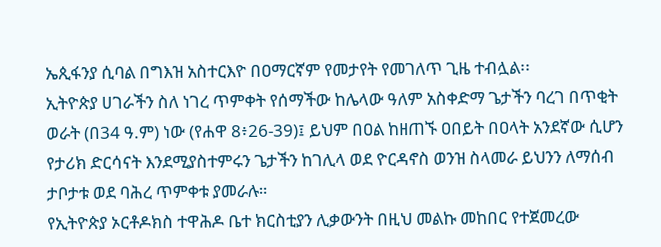ኤጲፋንያ ሲባል በግእዝ አስተርእዮ በዐማርኛም የመታየት የመገለጥ ጊዜ ተብሏል፡፡
ኢትዮጵያ ሀገራችን ስለ ነገረ ጥምቀት የሰማችው ከሌላው ዓለም አስቀድማ ጌታችን ባረገ በጥቂት ወራት (በ34 ዓ.ም) ነው (የሐዋ 8፥26-39)፤ ይህም በዐል ከዘጠኙ ዐበይት በዐላት አንደኛው ሲሆን የታሪክ ድርሳናት እንደሚያስተምሩን ጌታችን ከገሊላ ወደ ዮርዳኖስ ወንዝ ስላመራ ይህንን ለማሰብ ታቦታቱ ወደ ባሕረ ጥምቀቱ ያመራሉ።
የኢትዮጵያ ኦርቶዶክስ ተዋሕዶ ቤተ ክርስቲያን ሊቃውንት በዚህ መልኩ መከበር የተጀመረው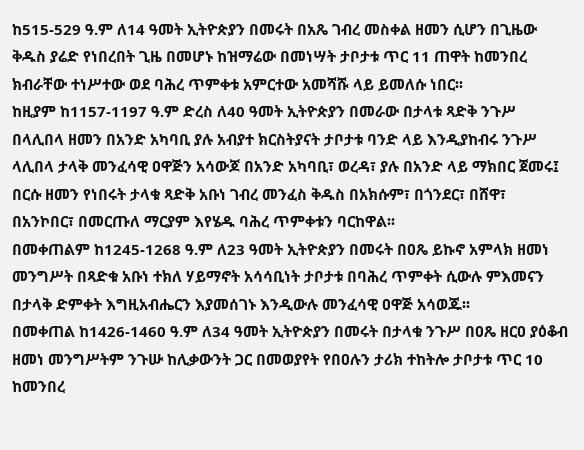ከ515-529 ዓ.ም ለ14 ዓመት ኢትዮጵያን በመሩት በአጼ ገብረ መስቀል ዘመን ሲሆን በጊዜው ቅዱስ ያሬድ የነበረበት ጊዜ በመሆኑ ከዝማሬው በመነሣት ታቦታቱ ጥር 11 ጠዋት ከመንበረ ክብራቸው ተነሥተው ወደ ባሕረ ጥምቀቱ አምርተው አመሻሹ ላይ ይመለሱ ነበር፡፡
ከዚያም ከ1157-1197 ዓ.ም ድረስ ለ40 ዓመት ኢትዮጵያን በመራው በታላቱ ጻድቅ ንጉሥ በላሊበላ ዘመን በአንድ አካባቢ ያሉ አብያተ ክርስትያናት ታቦታቱ ባንድ ላይ እንዲያከብሩ ንጉሥ ላሊበላ ታላቅ መንፈሳዊ ዐዋጅን አሳውጆ በአንድ አካባቢ፣ ወረዳ፣ ያሉ በአንድ ላይ ማክበር ጀመሩ፤ በርሱ ዘመን የነበሩት ታላቁ ጻድቅ አቡነ ገብረ መንፈስ ቅዱስ በአክሱም፣ በጎንደር፣ በሸዋ፣ በአንኮበር፣ በመርጡለ ማርያም እየሄዱ ባሕረ ጥምቀቱን ባርከዋል፡፡
በመቀጠልም ከ1245-1268 ዓ.ም ለ23 ዓመት ኢትዮጵያን በመሩት በዐጼ ይኩኖ አምላክ ዘመነ መንግሥት በጻድቁ አቡነ ተክለ ሃይማኖት አሳሳቢነት ታቦታቱ በባሕረ ጥምቀት ሲውሉ ምእመናን በታላቅ ድምቀት እግዚአብሔርን እያመሰገኑ እንዲውሉ መንፈሳዊ ዐዋጅ አሳወጁ፡፡
በመቀጠል ከ1426-1460 ዓ.ም ለ34 ዓመት ኢትዮጵያን በመሩት በታላቁ ንጉሥ በዐጼ ዘርዐ ያዕቆብ ዘመነ መንግሥትም ንጉሡ ከሊቃውንት ጋር በመወያየት የበዐሉን ታሪክ ተከትሎ ታቦታቱ ጥር 10 ከመንበረ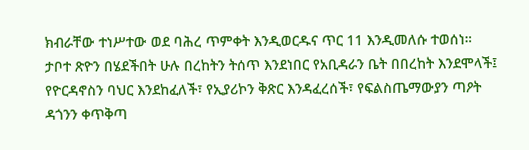ክብራቸው ተነሥተው ወደ ባሕረ ጥምቀት እንዲወርዱና ጥር 11 እንዲመለሱ ተወሰነ።
ታቦተ ጽዮን በሄደችበት ሁሉ በረከትን ትሰጥ እንደነበር የአቢዳራን ቤት በበረከት እንደሞላች፤ የዮርዳኖስን ባህር እንደከፈለች፣ የኢያሪኮን ቅጽር እንዳፈረሰች፣ የፍልስጤማውያን ጣዖት ዳጎንን ቀጥቅጣ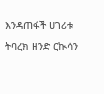እንዳጠፋች ሀገሪቱ ትባረክ ዘንድ ርኲሳን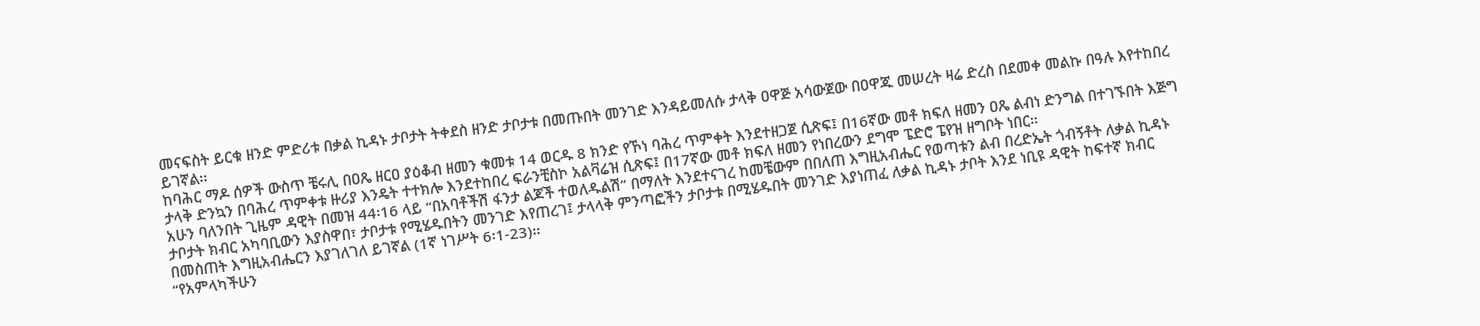መናፍስት ይርቁ ዘንድ ምድሪቱ በቃል ኪዳኑ ታቦታት ትቀደስ ዘንድ ታቦታቱ በመጡበት መንገድ እንዳይመለሱ ታላቅ ዐዋጅ አሳውጀው በዐዋጁ መሠረት ዛሬ ድረስ በደመቀ መልኩ በዓሉ እየተከበረ ይገኛል፡፡
ከባሕር ማዶ ሰዎች ውስጥ ቼሩሊ በዐጼ ዘርዐ ያዕቆብ ዘመን ቁመቱ 14 ወርዱ 8 ክንድ የኾነ ባሕረ ጥምቀት እንደተዘጋጀ ሲጽፍ፤ በ16ኛው መቶ ክፍለ ዘመን ዐጼ ልብነ ድንግል በተገኙበት እጅግ ታላቅ ድንኳን በባሕረ ጥምቀቱ ዙሪያ እንዴት ተተክሎ እንደተከበረ ፍራንቺስኮ አልቫሬዝ ሲጽፍ፤ በ17ኛው መቶ ክፍለ ዘመን የነበረውን ደግሞ ፔድሮ ፔየዝ ዘግቦት ነበር።
አሁን ባለንበት ጊዜም ዳዊት በመዝ 44፡16 ላይ “በአባቶችሽ ፋንታ ልጆች ተወለዱልሽ” በማለት እንደተናገረ ከመቼውም በበለጠ እግዚአብሔር የወጣቱን ልብ በረድኤት ጎብኝቶት ለቃል ኪዳኑ ታቦታት ክብር አካባቢውን እያስዋበ፣ ታቦታቱ የሚሄዱበትን መንገድ እየጠረገ፤ ታላላቅ ምንጣፎችን ታቦታቱ በሚሄዱበት መንገድ እያነጠፈ ለቃል ኪዳኑ ታቦት እንደ ነቢዩ ዳዊት ከፍተኛ ክብር በመስጠት እግዚአብሔርን እያገለገለ ይገኛል (1ኛ ነገሥት 6፡1-23)፡፡
“የአምላካችሁን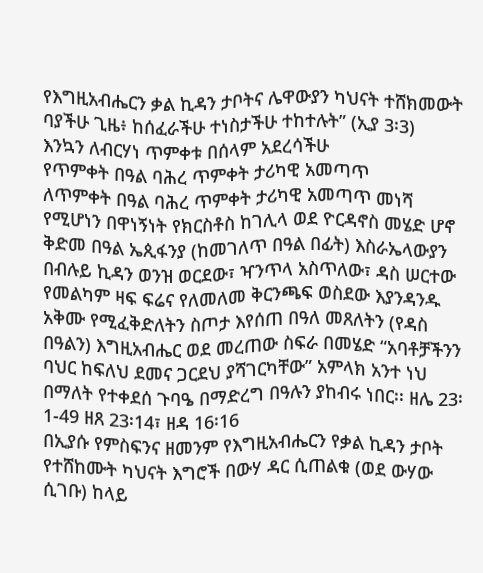የእግዚአብሔርን ቃል ኪዳን ታቦትና ሌዋውያን ካህናት ተሸክመውት ባያችሁ ጊዜ፥ ከሰፈራችሁ ተነስታችሁ ተከተሉት” (ኢያ 3፡3)
እንኳን ለብርሃነ ጥምቀቱ በሰላም አደረሳችሁ
የጥምቀት በዓል ባሕረ ጥምቀት ታሪካዊ አመጣጥ
ለጥምቀት በዓል ባሕረ ጥምቀት ታሪካዊ አመጣጥ መነሻ የሚሆነን በዋነኝነት የክርስቶስ ከገሊላ ወደ ዮርዳኖስ መሄድ ሆኖ ቅድመ በዓል ኤጲፋንያ (ከመገለጥ በዓል በፊት) እስራኤላውያን በብሉይ ኪዳን ወንዝ ወርደው፣ ዣንጥላ አስጥለው፣ ዳስ ሠርተው የመልካም ዛፍ ፍሬና የለመለመ ቅርንጫፍ ወስደው እያንዳንዱ አቅሙ የሚፈቅድለትን ስጦታ እየሰጠ በዓለ መጸለትን (የዳስ በዓልን) እግዚአብሔር ወደ መረጠው ስፍራ በመሄድ “አባቶቻችንን ባህር ከፍለህ ደመና ጋርደህ ያሻገርካቸው” አምላክ አንተ ነህ በማለት የተቀደሰ ጉባዔ በማድረግ በዓሉን ያከብሩ ነበር፡፡ ዘሌ 23፡1-49 ዘጸ 23፡14፣ ዘዳ 16፡16
በኢያሱ የምስፍንና ዘመንም የእግዚአብሔርን የቃል ኪዳን ታቦት የተሸከሙት ካህናት እግሮች በውሃ ዳር ሲጠልቁ (ወደ ውሃው ሲገቡ) ከላይ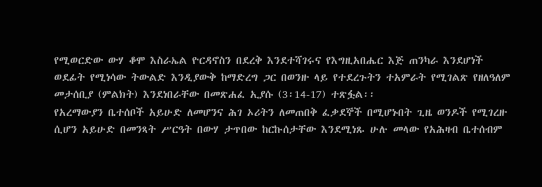የሚወርድው ውሃ ቆሞ እስራኤል ዮርዳኖስን በደረቅ እንደተሻገሩና የእግዚአበሔር እጅ ጠንካራ እንደሆነች ወደፊት የሚነሳው ትውልድ እንዲያውቅ ከማድረግ ጋር በወንዙ ላይ የተደረጉትን ተአምራት የሚገልጽ የዘለዓለም መታሰቢያ (ምልክት) እንደነበራቸው በመጽሐፈ ኢያሱ (3፡14-17) ተጽፏል፡፡
የአረማውያን ቤተሰቦች አይሁድ ለመሆንና ሕገ ኦሪትን ለመጠበቅ ፈቃደኞች በሚሆኑበት ጊዜ ወንዶች የሚገረዙ ሲሆን አይሁድ በመንጻት ሥርዓት በውሃ ታጥበው ከርኩሰታቸው እንደሚነጹ ሁሉ መላው የአሕዛብ ቤተሰብም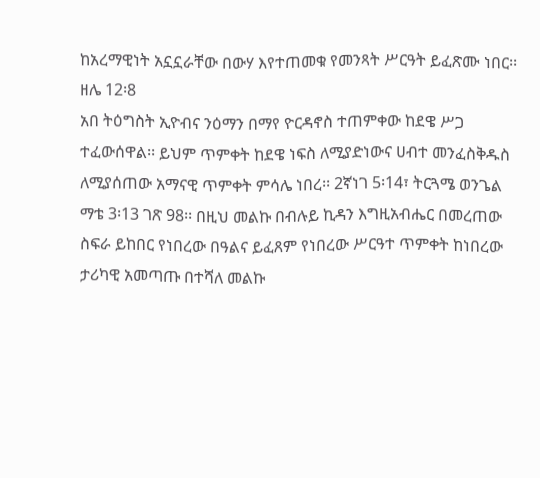ከአረማዊነት አኗኗራቸው በውሃ እየተጠመቁ የመንጻት ሥርዓት ይፈጽሙ ነበር፡፡ ዘሌ 12፡8
አበ ትዕግስት ኢዮብና ንዕማን በማየ ዮርዳኖስ ተጠምቀው ከደዌ ሥጋ ተፈውሰዋል፡፡ ይህም ጥምቀት ከደዌ ነፍስ ለሚያድነውና ሀብተ መንፈስቅዱስ ለሚያሰጠው አማናዊ ጥምቀት ምሳሌ ነበረ፡፡ 2ኛነገ 5፡14፣ ትርጓሜ ወንጌል ማቴ 3፡13 ገጽ 98፡፡ በዚህ መልኩ በብሉይ ኪዳን እግዚአብሔር በመረጠው ስፍራ ይከበር የነበረው በዓልና ይፈጸም የነበረው ሥርዓተ ጥምቀት ከነበረው ታሪካዊ አመጣጡ በተሻለ መልኩ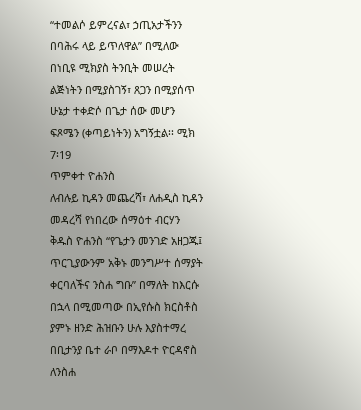“ተመልሶ ይምረናል፣ ኃጢአታችንን በባሕሩ ላይ ይጥለዋል” በሚለው በነቢዩ ሚክያስ ትንቢት መሠረት ልጅነትን በሚያስገኝ፣ ጸጋን በሚያሰጥ ሁኔታ ተቀድሶ በጌታ ሰው መሆን ፍጾሜን (ቀጣይነትን) አግኝቷል፡፡ ሚክ 7፡19
ጥምቀተ ዮሐንስ
ለብሉይ ኪዳን መጨረሻ፣ ለሐዲስ ኪዳን መዳረሻ የነበረው ሰማዕተ ብርሃን ቅዱስ ዮሐንስ “የጌታን መንገድ አዘጋጁ፤ ጥርጊያውንም አቅኑ መንግሥተ ሰማያት ቀርባለችና ንስሐ ግቡ” በማለት ከእርሱ በኋላ በሚመጣው በኢየሱስ ክርስቶስ ያምኑ ዘንድ ሕዝቡን ሁሉ እያስተማረ በቢታንያ ቤተ ራቦ በማእዶተ ዮርዳኖስ ለንስሐ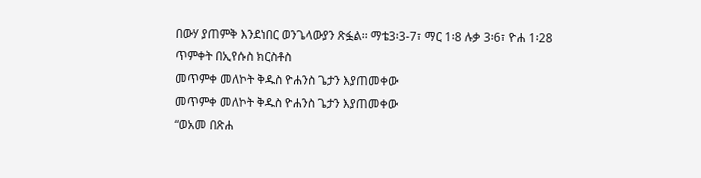በውሃ ያጠምቅ እንደነበር ወንጌላውያን ጽፏል፡፡ ማቴ3፡3-7፣ ማር 1፡8 ሉቃ 3፡6፣ ዮሐ 1፡28
ጥምቀት በኢየሱስ ክርስቶስ
መጥምቀ መለኮት ቅዱስ ዮሐንስ ጌታን እያጠመቀው
መጥምቀ መለኮት ቅዱስ ዮሐንስ ጌታን እያጠመቀው
“ወአመ በጽሐ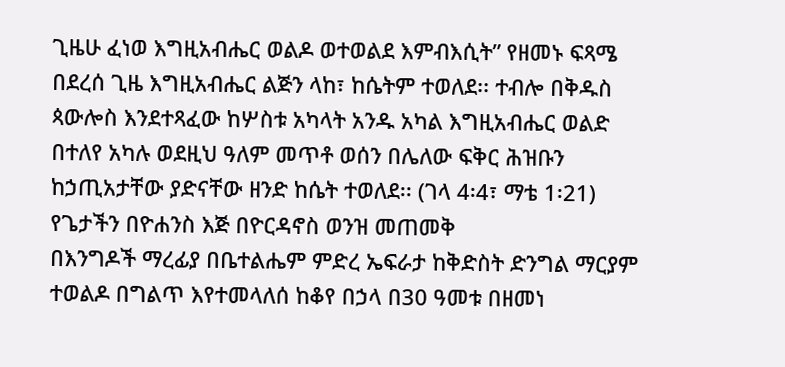ጊዜሁ ፈነወ እግዚአብሔር ወልዶ ወተወልደ እምብእሲት” የዘመኑ ፍጻሜ በደረሰ ጊዜ እግዚአብሔር ልጅን ላከ፣ ከሴትም ተወለደ፡፡ ተብሎ በቅዱስ ጳውሎስ እንደተጻፈው ከሦስቱ አካላት አንዱ አካል እግዚአብሔር ወልድ በተለየ አካሉ ወደዚህ ዓለም መጥቶ ወሰን በሌለው ፍቅር ሕዝቡን ከኃጢአታቸው ያድናቸው ዘንድ ከሴት ተወለደ፡፡ (ገላ 4፡4፣ ማቴ 1፡21)
የጌታችን በዮሐንስ እጅ በዮርዳኖስ ወንዝ መጠመቅ
በእንግዶች ማረፊያ በቤተልሔም ምድረ ኤፍራታ ከቅድስት ድንግል ማርያም ተወልዶ በግልጥ እየተመላለሰ ከቆየ በኃላ በ30 ዓመቱ በዘመነ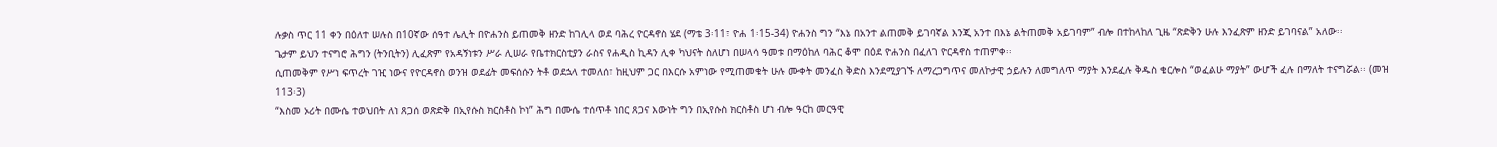ሉቃስ ጥር 11 ቀን በዕለተ ሠሉስ በ10ኛው ሰዓተ ሌሊት በዮሐንስ ይጠመቅ ዘንድ ከገሊላ ወደ ባሕረ ዮርዳኖስ ሄደ (ማቴ 3፡11፣ ዮሐ 1፡15-34) ዮሐንስ ግን “እኔ በአንተ ልጠመቅ ይገባኛል እንጂ አንተ በእኔ ልትጠመቅ አይገባም” ብሎ በተከላከለ ጊዜ “ጽድቅን ሁሉ እንፈጽም ዘንድ ይገባናል” አለው፡፡
ጌታም ይህን ተናግሮ ሕግን (ትንቢትን) ሊፈጽም የአዳኝነቱን ሥራ ሊሠራ የቤተክርስቲያን ራስና የሐዲስ ኪዳን ሊቀ ካህናት ስለሆነ በሠላሳ ዓመቱ በማዕከለ ባሕር ቆሞ በዕደ ዮሐንስ በፈለገ ዮርዳኖስ ተጠምቀ፡፡
ሲጠመቅም የሥነ ፍጥረት ገዢ ነውና የዮርዳኖስ ወንዝ ወደፊት መፍሰሱን ትቶ ወደኋላ ተመለሰ፣ ከዚህም ጋር በእርሱ አምነው የሚጠመቁት ሁሉ ሙቀት መንፈስ ቅድስ እንደሚያገኙ ለማረጋግጥና መለኮታዊ ኃይሉን ለመግለጥ ማያት እንደፈሉ ቅዱስ ቄርሎስ “ወፈልሁ ማያት” ውሆች ፈሉ በማለት ተናግሯል፡፡ (መዝ 113፡3)
“እስመ ኦሪት በሙሴ ተወህበት ለነ ጸጋሰ ወጽድቅ በኢየሱስ ክርስቶስ ኮነ” ሕግ በሙሴ ተሰጥቶ ነበር ጸጋና እውነት ግን በኢየሱስ ክርስቶስ ሆነ ብሎ ዓርከ መርዓዊ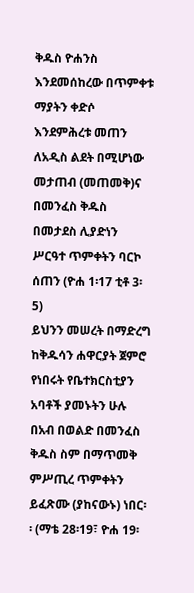ቅዱስ ዮሐንስ እንደመሰከረው በጥምቀቱ ማያትን ቀድሶ እንደምሕረቱ መጠን ለአዲስ ልደት በሚሆነው መታጠብ (መጠመቅ)ና በመንፈስ ቅዱስ በመታደስ ሊያድነን ሥርዓተ ጥምቀትን ባርኮ ሰጠን (ዮሐ 1፡17 ቲቶ 3፡5)
ይህንን መሠረት በማድረግ ከቅዱሳን ሐዋርያት ጀምሮ የነበሩት የቤተክርስቲያን አባቶች ያመኑትን ሁሉ በአብ በወልድ በመንፈስ ቅዱስ ስም በማጥመቅ ምሥጢረ ጥምቀትን ይፈጽሙ (ያከናውኑ) ነበር፡፡ (ማቴ 28፡19፣ ዮሐ 19፡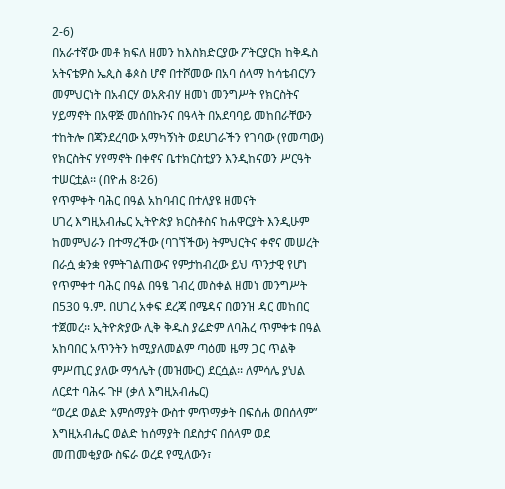2-6)
በአራተኛው መቶ ክፍለ ዘመን ከእስክድርያው ፖትርያርክ ከቅዱስ አትናቴዎስ ኤጲስ ቆጶስ ሆኖ በተሾመው በአባ ሰላማ ከሳቴብርሃን መምህርነት በአብርሃ ወአጽብሃ ዘመነ መንግሥት የክርስትና ሃይማኖት በአዋጅ መሰበኩንና በዓላት በአደባባይ መከበራቸውን ተከትሎ በጃንደረባው አማካኝነት ወደሀገራችን የገባው (የመጣው) የክርስትና ሃየማኖት በቀኖና ቤተክርስቲያን እንዲከናወን ሥርዓት ተሠርቷል፡፡ (በዮሐ 8፡26)
የጥምቀት ባሕር በዓል አከባብር በተለያዩ ዘመናት
ሀገረ እግዚአብሔር ኢትዮጵያ ክርስቶስና ከሐዋርያት እንዲሁም ከመምህራን በተማረችው (ባገኘችው) ትምህርትና ቀኖና መሠረት በራሷ ቋንቋ የምትገልጠውና የምታከብረው ይህ ጥንታዊ የሆነ የጥምቀተ ባሕር በዓል በዓፄ ገብረ መስቀል ዘመነ መንግሥት በ530 ዓ.ም. በሀገረ አቀፍ ደረጃ በሜዳና በወንዝ ዳር መከበር ተጀመረ፡፡ ኢትዮጵያው ሊቅ ቅዱስ ያሬድም ለባሕረ ጥምቀቱ በዓል አከባበር አጥንትን ከሚያለመልም ጣዕመ ዜማ ጋር ጥልቅ ምሥጢር ያለው ማኅሌት (መዝሙር) ደርሷል፡፡ ለምሳሌ ያህል
ለርደተ ባሕሩ ጉዞ (ቃለ እግዚአብሔር)
“ወረደ ወልድ እምሰማያት ውስተ ምጥማቃት በፍሰሐ ወበሰላም”
እግዚአብሔር ወልድ ከሰማያት በደስታና በሰላም ወደ መጠመቂያው ስፍራ ወረደ የሚለውን፣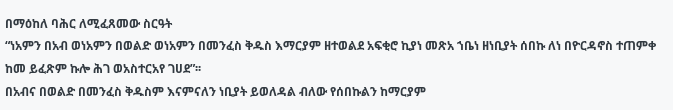በማዕከለ ባሕር ለሚፈጸመው ስርዓት
“ነአምን በአብ ወነአምን በወልድ ወነአምን በመንፈስ ቅዱስ እማርያም ዘተወልደ አፍቂሮ ኪያነ መጽአ ኀቤነ ዘነቢያት ሰበኩ ለነ በዮርዳኖስ ተጠምቀ ከመ ይፈጽም ኩሎ ሕገ ወአስተርአየ ገሀደ”፡፡
በአብና በወልድ በመንፈስ ቅዱስም እናምናለን ነቢያት ይወለዳል ብለው የሰበኩልን ከማርያም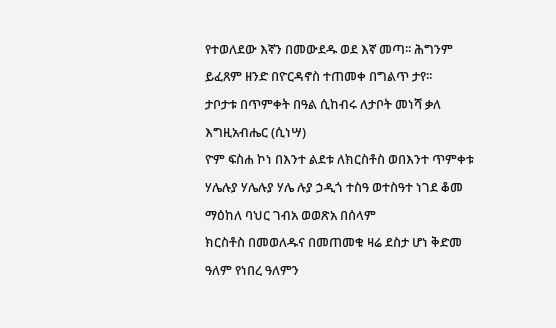የተወለደው እኛን በመውደዱ ወደ እኛ መጣ፡፡ ሕግንም ይፈጸም ዘንድ በዮርዳኖስ ተጠመቀ በግልጥ ታየ፡፡
ታቦታቱ በጥምቀት በዓል ሲከብሩ ለታቦት መነሻ ቃለ እግዚአብሔር (ሲነሣ)
ዮም ፍስሐ ኮነ በእንተ ልደቱ ለክርስቶስ ወበእንተ ጥምቀቱ ሃሌሉያ ሃሌሉያ ሃሌ ሉያ ኃዲጎ ተስዓ ወተስዓተ ነገደ ቆመ ማዕከለ ባህር ገብአ ወወጽአ በሰላም
ክርስቶስ በመወለዱና በመጠመቁ ዛሬ ደስታ ሆነ ቅድመ ዓለም የነበረ ዓለምን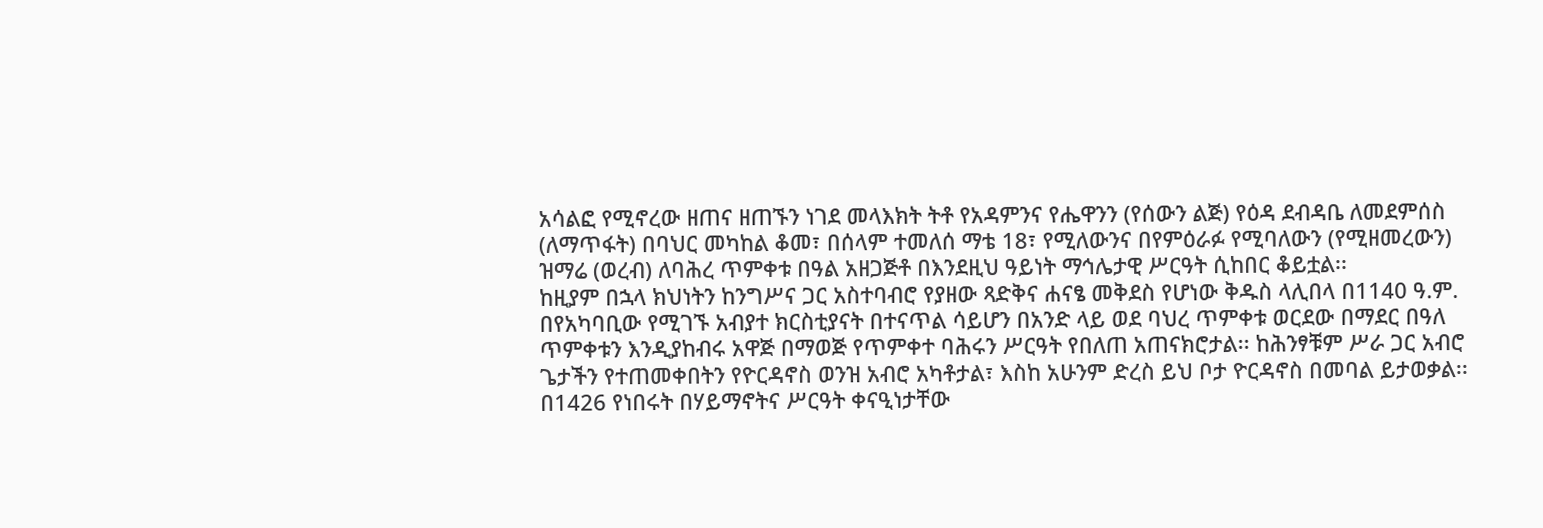አሳልፎ የሚኖረው ዘጠና ዘጠኙን ነገደ መላእክት ትቶ የአዳምንና የሔዋንን (የሰውን ልጅ) የዕዳ ደብዳቤ ለመደምሰስ (ለማጥፋት) በባህር መካከል ቆመ፣ በሰላም ተመለሰ ማቴ 18፣ የሚለውንና በየምዕራፉ የሚባለውን (የሚዘመረውን) ዝማሬ (ወረብ) ለባሕረ ጥምቀቱ በዓል አዘጋጅቶ በእንደዚህ ዓይነት ማኅሌታዊ ሥርዓት ሲከበር ቆይቷል፡፡
ከዚያም በኋላ ክህነትን ከንግሥና ጋር አስተባብሮ የያዘው ጻድቅና ሐናፄ መቅደስ የሆነው ቅዱስ ላሊበላ በ1140 ዓ.ም. በየአካባቢው የሚገኙ አብያተ ክርስቲያናት በተናጥል ሳይሆን በአንድ ላይ ወደ ባህረ ጥምቀቱ ወርደው በማደር በዓለ ጥምቀቱን እንዲያከብሩ አዋጅ በማወጅ የጥምቀተ ባሕሩን ሥርዓት የበለጠ አጠናክሮታል፡፡ ከሕንፃቹም ሥራ ጋር አብሮ ጌታችን የተጠመቀበትን የዮርዳኖስ ወንዝ አብሮ አካቶታል፣ እስከ አሁንም ድረስ ይህ ቦታ ዮርዳኖስ በመባል ይታወቃል፡፡
በ1426 የነበሩት በሃይማኖትና ሥርዓት ቀናዒነታቸው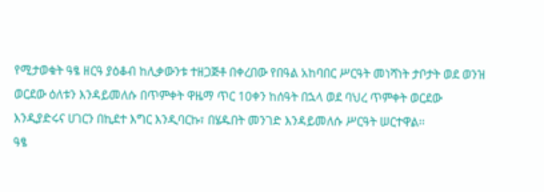የሚታወቁት ዓፄ ዘርዓ ያዕቆብ ከሊቃውንቱ ተዘጋጅቶ በቀረበው የበዓል አከባበር ሥርዓት መነሻነት ታቦታት ወደ ወንዝ ወርደው ዕለቱን እንዳይመለሱ በጥምቀት ዋዜማ ጥር 10ቀን ከሰዓት በኋላ ወደ ባህረ ጥምቀት ወርደው እንዲያድሩና ሀገርን በኪደተ እግር እንዲባርኩ፣ በሄዱበት መንገድ እንዳይመለሱ ሥርዓት ሠርተዋል፡፡
ዓፄ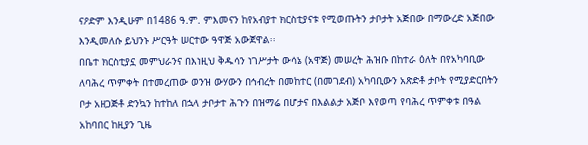ናዖድም እንዲሁም በ1486 ዓ.ም. ምእመናን ከየአብያተ ክርስቲያናቱ የሚወጡትን ታቦታት አጅበው በማውረድ አጅበው እንዲመለሱ ይህንኑ ሥርዓት ሠርተው ዓዋጅ አውጀዋል፡፡
በቤተ ክርስቲያኗ መምህራንና በእነዚህ ቅዱሳን ነገሥታት ውሳኔ (አዋጅ) መሠረት ሕዝቡ በከተራ ዕለት በየአካባቢው ለባሕረ ጥምቀት በተመረጠው ወንዝ ውሃውን በኅብረት በመከተር (በመገደብ) አካባቢውን አጽድቶ ታቦት የሚያድርበትን ቦታ አዘጋጅቶ ድንኳን ከተከለ በኋላ ታቦታተ ሕጉን በዝማሬ በሆታና በእልልታ አጅቦ እየወጣ የባሕረ ጥምቀቱ በዓል አከባበር ከዚያን ጊዜ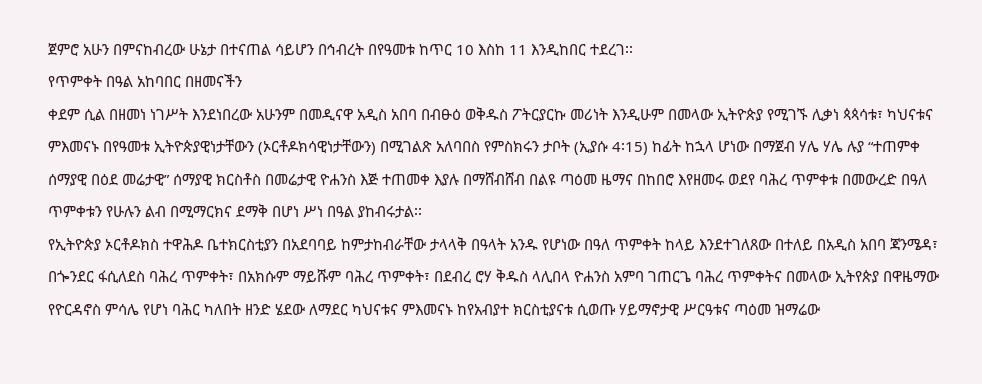ጀምሮ አሁን በምናከብረው ሁኔታ በተናጠል ሳይሆን በኅብረት በየዓመቱ ከጥር 10 እስከ 11 እንዲከበር ተደረገ፡፡
የጥምቀት በዓል አከባበር በዘመናችን
ቀደም ሲል በዘመነ ነገሥት እንደነበረው አሁንም በመዲናዋ አዲስ አበባ በብፁዕ ወቅዱስ ፖትርያርኩ መሪነት እንዲሁም በመላው ኢትዮጵያ የሚገኙ ሊቃነ ጳጳሳቱ፣ ካህናቱና ምእመናኑ በየዓመቱ ኢትዮጵያዊነታቸውን (ኦርቶዶክሳዊነታቸውን) በሚገልጽ አለባበስ የምስክሩን ታቦት (ኢያሱ 4፡15) ከፊት ከኋላ ሆነው በማጀብ ሃሌ ሃሌ ሉያ “ተጠምቀ ሰማያዊ በዕደ መሬታዊ” ሰማያዊ ክርስቶስ በመሬታዊ ዮሐንስ እጅ ተጠመቀ እያሉ በማሸብሸብ በልዩ ጣዕመ ዜማና በከበሮ እየዘመሩ ወደየ ባሕረ ጥምቀቱ በመውረድ በዓለ ጥምቀቱን የሁሉን ልብ በሚማርክና ደማቅ በሆነ ሥነ በዓል ያከብሩታል፡፡
የኢትዮጵያ ኦርቶዶክስ ተዋሕዶ ቤተክርስቲያን በአደባባይ ከምታከብራቸው ታላላቅ በዓላት አንዱ የሆነው በዓለ ጥምቀት ከላይ እንደተገለጸው በተለይ በአዲስ አበባ ጃንሜዳ፣ በጐንደር ፋሲለደስ ባሕረ ጥምቀት፣ በአክሱም ማይሹም ባሕረ ጥምቀት፣ በደብረ ሮሃ ቅዱስ ላሊበላ ዮሐንስ አምባ ገጠርጌ ባሕረ ጥምቀትና በመላው ኢትየጵያ በዋዜማው የዮርዳኖስ ምሳሌ የሆነ ባሕር ካለበት ዘንድ ሄደው ለማደር ካህናቱና ምእመናኑ ከየአብያተ ክርስቲያናቱ ሲወጡ ሃይማኖታዊ ሥርዓቱና ጣዕመ ዝማሬው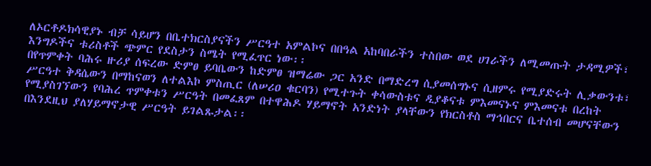ለኦርቶዶክሳዊያኑ ብቻ ሳይሆን በቤተክርስያናችን ሥርዓተ አምልኮና በበዓል አከባበራችን ተስበው ወደ ሀገራችን ለሚመጡት ታዳሚዎች፣ እንግዶችና ቱሪስቶች ጭምር የደስታን ስሜት የሚፈጥር ነው፡፡
በየጥምቀት ባሕሩ ዙሪያ ሰፍረው ድምፀ ይባቤውን ከድምፀ ዝማሬው ጋር አንድ በማድረግ ሲያመሰግኑና ሲዘምሩ የሚያድሩት ሊቃውንቱ፣ ሥርዓተ ቅዳሴውን በማከናወን ለተልእኮ ምስጢር (ለሠሪዐ ቁርባን) የሚተጉት ቀሳውስቱና ዲያቆናቱ ምእመናኑና ምእመናቱ በረከት የሚያስገኘውን የባሕረ ጥምቀቱን ሥርዓት በመፈጸም በተዋሕዶ ሃይማኖት አንድነት ያላቸውን የክርስቶስ ማኅበርና ቤተሰብ መሆናቸውን በእንደዚህ ያለሃይማኖታዊ ሥርዓት ይገልጹታል፡፡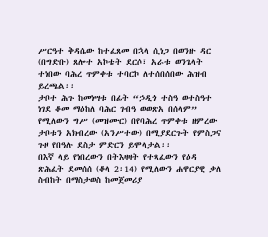ሥርዓተ ቅዳሴው ከተፈጸመ በኋላ ሲነጋ በወንዙ ዳር (በግድቡ) ጸሎተ አኮቴት ደርሶ፣ አራቱ ወንጌላት ተነበው ባሕረ ጥምቀቱ ተባርኮ ለተሰበሰበው ሕዝብ ይረጫል፡፡
ታቦተ ሕጉ ከመነሣቱ በፊት “ኃዲጎ ተስዓ ወተስዓተ ነገደ ቆመ ማዕከለ ባሕር ገብዓ ወወጽአ በሰላም” የሚለውን ግሥ (መዝሙር) በየባሕረ ጥምቀቱ ዘምረው ታቦቱን አክብረው (አንሥተው) በሚያደርጉት የምስጋና ጉዞ የበዓሉ ደስታ ምድርን ይሞላታል፡፡
በእኛ ላይ የነበረውን በትእዛዛት የተጻፈውን የዕዳ ጽሕፈት ደመሰሰ (ቆላ 2፡14) የሚለውን ሐዋርያዊ ቃለ ስብከት በማስታወስ ከመጀመሪያ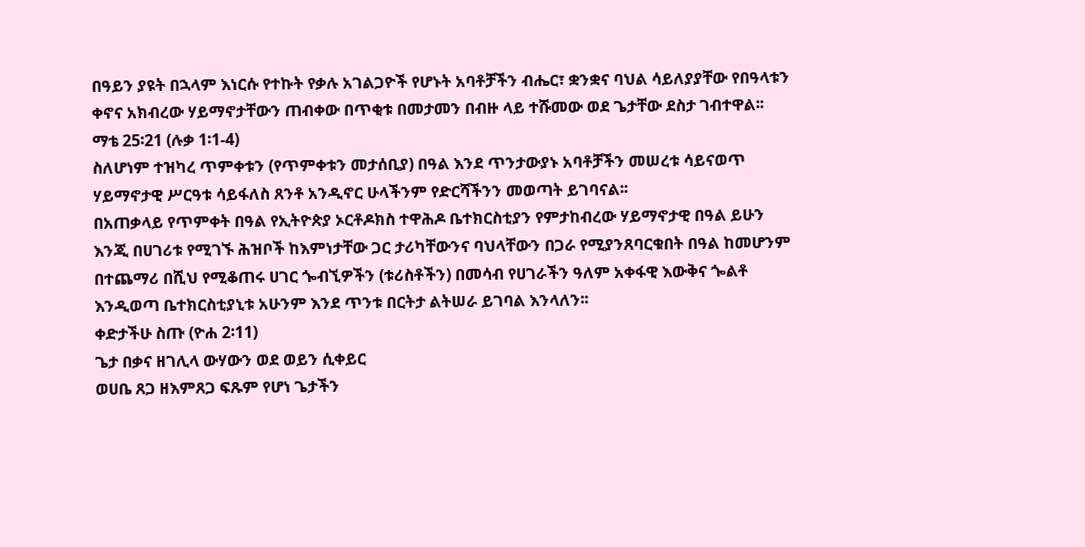በዓይን ያዩት በኋላም እነርሱ የተኩት የቃሉ አገልጋዮች የሆኑት አባቶቻችን ብሔር፣ ቋንቋና ባህል ሳይለያያቸው የበዓላቱን ቀኖና አክብረው ሃይማኖታቸውን ጠብቀው በጥቂቱ በመታመን በብዙ ላይ ተሹመው ወደ ጌታቸው ደስታ ገብተዋል፡፡ ማቴ 25፡21 (ሉቃ 1፡1-4)
ስለሆነም ተዝካረ ጥምቀቱን (የጥምቀቱን መታሰቢያ) በዓል እንደ ጥንታውያኑ አባቶቻችን መሠረቱ ሳይናወጥ ሃይማኖታዊ ሥርዓቱ ሳይፋለስ ጸንቶ አንዲኖር ሁላችንም የድርሻችንን መወጣት ይገባናል፡፡
በአጠቃላይ የጥምቀት በዓል የኢትዮጵያ ኦርቶዶክስ ተዋሕዶ ቤተክርስቲያን የምታከብረው ሃይማኖታዊ በዓል ይሁን እንጂ በሀገሪቱ የሚገኙ ሕዝቦች ከእምነታቸው ጋር ታሪካቸውንና ባህላቸውን በጋራ የሚያንጸባርቁበት በዓል ከመሆንም በተጨማሪ በሺህ የሚቆጠሩ ሀገር ጐብኚዎችን (ቱሪስቶችን) በመሳብ የሀገራችን ዓለም አቀፋዊ እውቅና ጐልቶ እንዲወጣ ቤተክርስቲያኒቱ አሁንም እንደ ጥንቱ በርትታ ልትሠራ ይገባል እንላለን፡፡
ቀድታችሁ ስጡ (ዮሐ 2፡11)
ጌታ በቃና ዘገሊላ ውሃውን ወደ ወይን ሲቀይር
ወሀቤ ጸጋ ዘእምጸጋ ፍጹም የሆነ ጌታችን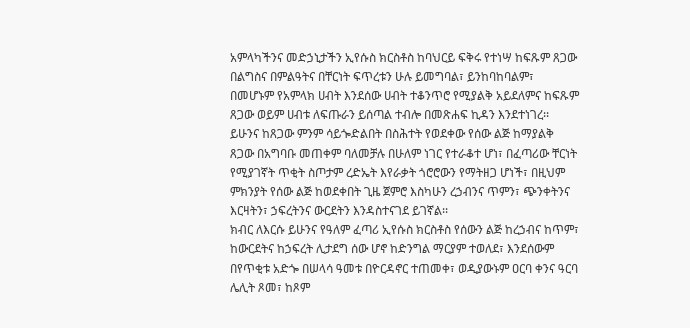አምላካችንና መድኃኒታችን ኢየሱስ ክርስቶስ ከባህርይ ፍቅሩ የተነሣ ከፍጹም ጸጋው በልግስና በምልዓትና በቸርነት ፍጥረቱን ሁሉ ይመግባል፣ ይንከባከባልም፣ በመሆኑም የአምላክ ሀብት እንደሰው ሀብት ተቆንጥሮ የሚያልቅ አይደለምና ከፍጹም ጸጋው ወይም ሀብቱ ለፍጡራን ይሰጣል ተብሎ በመጽሐፍ ኪዳን እንደተነገረ፡፡
ይሁንና ከጸጋው ምንም ሳይጐድልበት በስሕተት የወደቀው የሰው ልጅ ከማያልቅ ጸጋው በአግባቡ መጠቀም ባለመቻሉ በሁለም ነገር የተራቆተ ሆነ፣ በፈጣሪው ቸርነት የሚያገኛት ጥቂት ስጦታም ረድኤት እየራቃት ጎሮሮውን የማትዘጋ ሆነች፣ በዚህም ምክንያት የሰው ልጅ ከወደቀበት ጊዜ ጀምሮ እስካሁን ረኃብንና ጥምን፣ ጭንቀትንና እርዛትን፣ ኃፍረትንና ውርደትን እንዳስተናገደ ይገኛል፡፡
ክብር ለእርሱ ይሁንና የዓለም ፈጣሪ ኢየሱስ ክርስቶስ የሰውን ልጅ ከረኃብና ከጥም፣ ከውርደትና ከኃፍረት ሊታደግ ሰው ሆኖ ከድንግል ማርያም ተወለደ፣ እንደሰውም በየጥቂቱ አድጐ በሠላሳ ዓመቱ በዮርዳኖር ተጠመቀ፣ ወዲያውኑም ዐርባ ቀንና ዓርባ ሌሊት ጾመ፣ ከጾም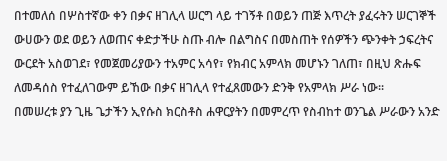በተመለሰ በሦስተኛው ቀን በቃና ዘገሊላ ሠርግ ላይ ተገኝቶ በወይን ጠጅ እጥረት ያፈሩትን ሠርገኞች ውሀውን ወደ ወይን ለወጠና ቀድታችሁ ስጡ ብሎ በልግስና በመስጠት የሰዎችን ጭንቀት ኃፍረትና ውርደት አስወገደ፣ የመጀመሪያውን ተአምር አሳየ፣ የክብር አምላክ መሆኑን ገለጠ፣ በዚህ ጽሑፍ ለመዳሰስ የተፈለገውም ይኸው በቃና ዘገሊላ የተፈጸመውን ድንቅ የአምላክ ሥራ ነው፡፡
በመሠረቱ ያን ጊዜ ጌታችን ኢየሱስ ክርስቶስ ሐዋርያትን በመምረጥ የስብከተ ወንጌል ሥራውን አንድ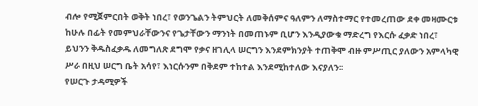ብሎ የሚጀምርበት ወቅት ነበረ፣ የወንጌልን ትምህርት ለመቅሰምና ዓለምን ለማስተማር የተመረጠው ደቀ መዛሙርቱ ከሁሉ በፊት የመምህራቸውንና የጌታቸውን ማንነት በመጠኑም ቢሆን እንዲያውቁ ማድረግ የእርሱ ፈቃድ ነበረ፣ ይህንን ቅዱስፈቃዱ ለመግለጽ ደግሞ የቃና ዘገሊላ ሠርግን እንደምክንያት ተጠቅሞ ብዙ ምሥጢር ያለውን አምላካዊ ሥራ በዚህ ሠርግ ቤት አሳየ፣ እነርሱንም በቅደም ተከተል እንደሚከተለው እናያለን፡፡
የሠርጉ ታዳሚዎች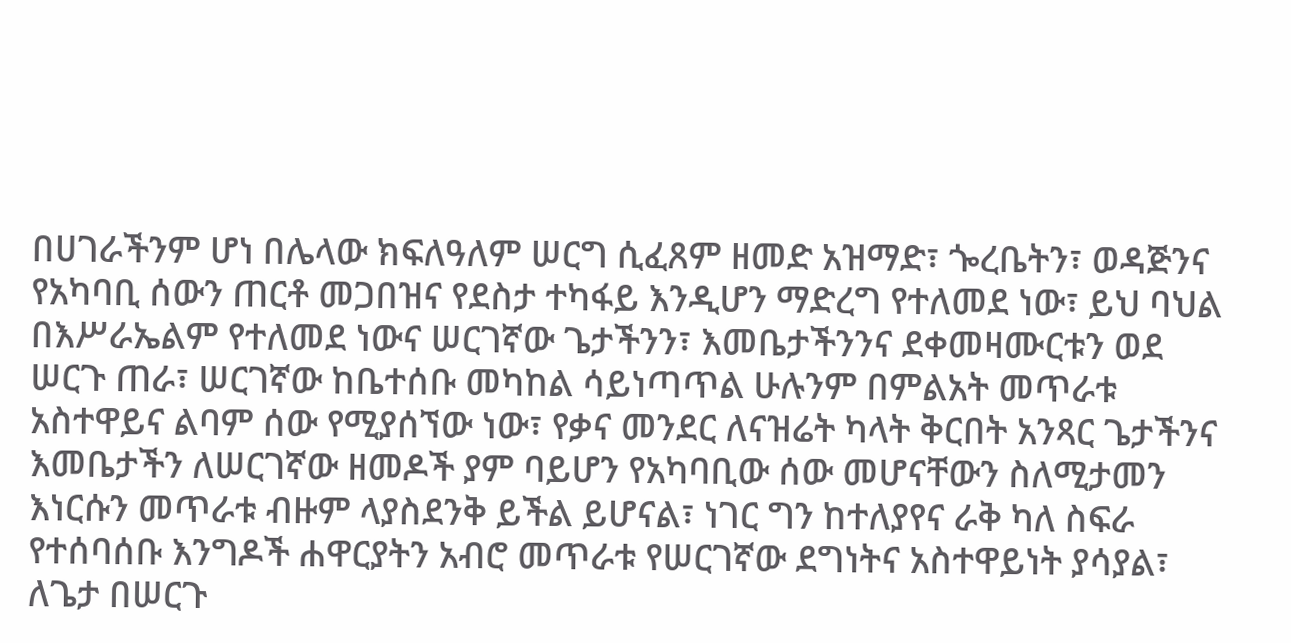በሀገራችንም ሆነ በሌላው ክፍለዓለም ሠርግ ሲፈጸም ዘመድ አዝማድ፣ ጐረቤትን፣ ወዳጅንና የአካባቢ ሰውን ጠርቶ መጋበዝና የደስታ ተካፋይ እንዲሆን ማድረግ የተለመደ ነው፣ ይህ ባህል በእሥራኤልም የተለመደ ነውና ሠርገኛው ጌታችንን፣ እመቤታችንንና ደቀመዛሙርቱን ወደ ሠርጉ ጠራ፣ ሠርገኛው ከቤተሰቡ መካከል ሳይነጣጥል ሁሉንም በምልአት መጥራቱ አስተዋይና ልባም ሰው የሚያሰኘው ነው፣ የቃና መንደር ለናዝሬት ካላት ቅርበት አንጻር ጌታችንና እመቤታችን ለሠርገኛው ዘመዶች ያም ባይሆን የአካባቢው ሰው መሆናቸውን ስለሚታመን እነርሱን መጥራቱ ብዙም ላያስደንቅ ይችል ይሆናል፣ ነገር ግን ከተለያየና ራቅ ካለ ስፍራ የተሰባሰቡ እንግዶች ሐዋርያትን አብሮ መጥራቱ የሠርገኛው ደግነትና አስተዋይነት ያሳያል፣ ለጌታ በሠርጉ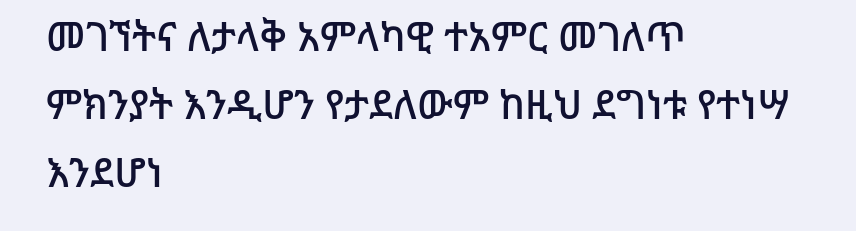መገኘትና ለታላቅ አምላካዊ ተአምር መገለጥ ምክንያት እንዲሆን የታደለውም ከዚህ ደግነቱ የተነሣ እንደሆነ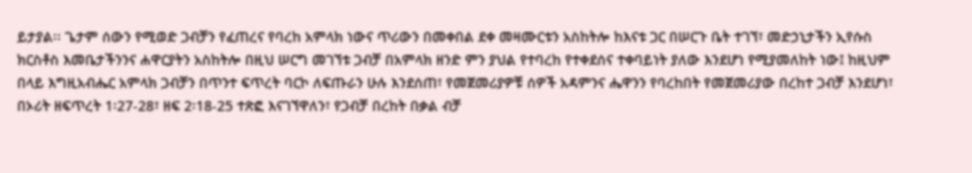ይታያል፡፡ ጌታም ሰውን የሚወድ ጋብቻን የፈጠረና የባረከ አምላክ ነውና ጥሪውን በመቀበል ደቀ መዛሙርቱን አስከትሎ ከእናቱ ጋር በሠርጉ ቤት ተገኘ፣ መድኃኒታችን ኢየሱስ ክርስቶስ እመቤታችንንና ሐዋርያትን አስከትሎ በዚህ ሠርግ መገኘቱ ጋብቻ በአምላክ ዘንድ ምን ያህል የተባረከ የተቀደሰና ተቀባይነት ያለው እንደሆነ የሚያመለከት ነው፤ ከዚህም በላይ እግዚአብሔር አምላክ ጋብቻን በጥንተ ፍጥረት ባርኮ ለፍጡራን ሁሉ እንደሰጠ፣ የመጀመሪያዎቹ ሰዎች አዳምንና ሔዋንን የባረከበት የመጀመሪያው በረከተ ጋብቻ እንደሆነ፣ በኦሪት ዘፍጥረት 1፡27-28፣ ዘፍ 2፡18-25 ተጽፎ እናገኘዋለን፣ የጋብቻ በረከት በቃል ብቻ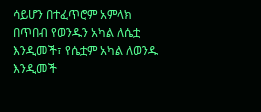ሳይሆን በተፈጥሮም አምላክ በጥበብ የወንዱን አካል ለሴቷ እንዲመች፣ የሴቷም አካል ለወንዱ እንዲመች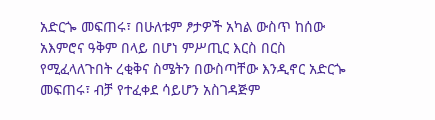አድርጐ መፍጠሩ፣ በሁለቱም ፆታዎች አካል ውስጥ ከሰው አእምሮና ዓቅም በላይ በሆነ ምሥጢር እርስ በርስ የሚፈላለጉበት ረቂቅና ስሜትን በውስጣቸው እንዲኖር አድርጐ መፍጠሩ፣ ብቻ የተፈቀደ ሳይሆን አስገዳጅም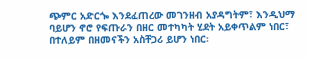ጭምር አድርጐ እንደፈጠረው መገንዘብ አያዳግትም፣ እንዲህማ ባይሆን ኖሮ የፍጡራን በዘር መተካካት ሂደት አይቀጥልም ነበር፣ በተለይም በዘመናችን አስቸጋሪ ይሆን ነበር፡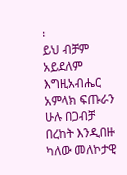፡
ይህ ብቻም አይደለም እግዚአብሔር አምላክ ፍጡራን ሁሉ በጋብቻ በረከት እንዲበዙ ካለው መለኮታዊ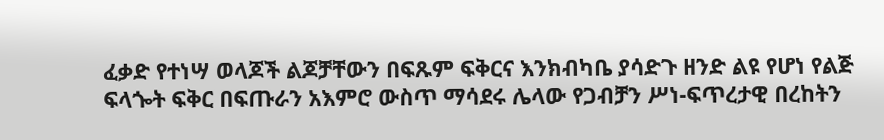ፈቃድ የተነሣ ወላጆች ልጆቻቸውን በፍጹም ፍቅርና እንክብካቤ ያሳድጉ ዘንድ ልዩ የሆነ የልጅ ፍላጐት ፍቅር በፍጡራን አእምሮ ውስጥ ማሳደሩ ሌላው የጋብቻን ሥነ-ፍጥረታዊ በረከትን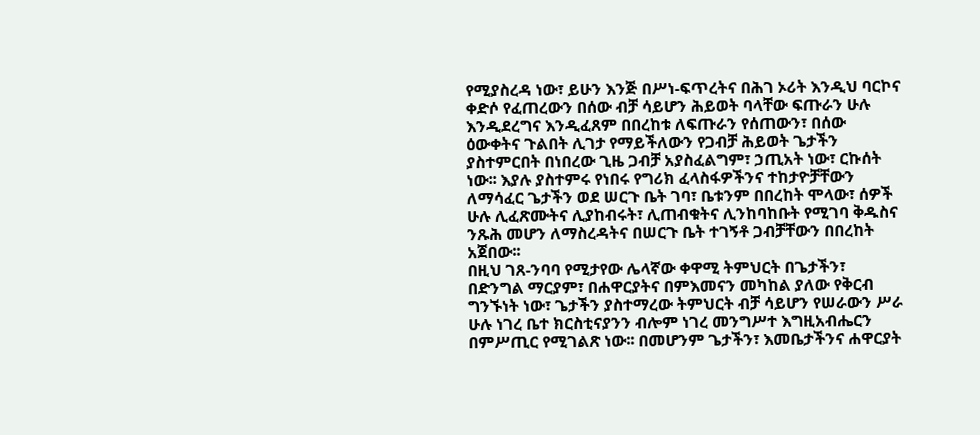የሚያስረዳ ነው፣ ይሁን እንጅ በሥነ-ፍጥረትና በሕገ ኦሪት እንዲህ ባርኮና ቀድሶ የፈጠረውን በሰው ብቻ ሳይሆን ሕይወት ባላቸው ፍጡራን ሁሉ እንዲደረግና እንዲፈጸም በበረከቱ ለፍጡራን የሰጠውን፣ በሰው ዕውቀትና ጉልበት ሊገታ የማይችለውን የጋብቻ ሕይወት ጌታችን ያስተምርበት በነበረው ጊዜ ጋብቻ አያስፈልግም፣ ኃጢአት ነው፣ ርኩሰት ነው፡፡ እያሉ ያስተምሩ የነበሩ የግሪክ ፈላስፋዎችንና ተከታዮቻቸውን ለማሳፈር ጌታችን ወደ ሠርጉ ቤት ገባ፣ ቤቱንም በበረከት ሞላው፣ ሰዎች ሁሉ ሊፈጽሙትና ሊያከብሩት፣ ሊጠብቁትና ሊንከባከቡት የሚገባ ቅዱስና ንጹሕ መሆን ለማስረዳትና በሠርጉ ቤት ተገኝቶ ጋብቻቸውን በበረከት አጀበው፡፡
በዚህ ገጸ-ንባባ የሚታየው ሌላኛው ቀዋሚ ትምህርት በጌታችን፣ በድንግል ማርያም፣ በሐዋርያትና በምእመናን መካከል ያለው የቅርብ ግንኙነት ነው፣ ጌታችን ያስተማረው ትምህርት ብቻ ሳይሆን የሠራውን ሥራ ሁሉ ነገረ ቤተ ክርስቲናያንን ብሎም ነገረ መንግሥተ እግዚአብሔርን በምሥጢር የሚገልጽ ነው፡፡ በመሆንም ጌታችን፣ እመቤታችንና ሐዋርያት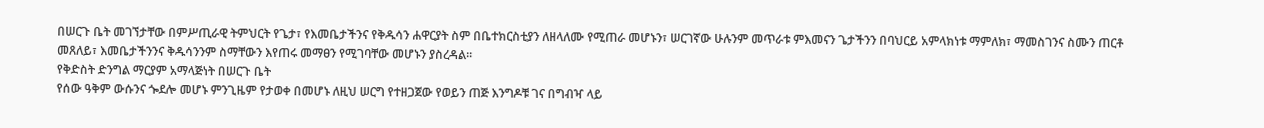በሠርጉ ቤት መገኘታቸው በምሥጢራዊ ትምህርት የጌታ፣ የእመቤታችንና የቅዱሳን ሐዋርያት ስም በቤተክርስቲያን ለዘላለሙ የሚጠራ መሆኑን፣ ሠርገኛው ሁሉንም መጥራቱ ምእመናን ጌታችንን በባህርይ አምላክነቱ ማምለክ፣ ማመስገንና ስሙን ጠርቶ መጸለይ፣ እመቤታችንንና ቅዱሳንንም ስማቸውን እየጠሩ መማፀን የሚገባቸው መሆኑን ያስረዳል፡፡
የቅድስት ድንግል ማርያም አማላጅነት በሠርጉ ቤት
የሰው ዓቅም ውሱንና ጐደሎ መሆኑ ምንጊዜም የታወቀ በመሆኑ ለዚህ ሠርግ የተዘጋጀው የወይን ጠጅ እንግዶቹ ገና በግብዣ ላይ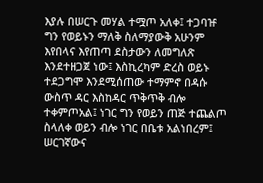እያሉ በሠርጉ መሃል ተሟጦ አለቀ፤ ተጋባዡ ግን የወይኑን ማለቅ ስለማያውቅ አሁንም እየበላና እየጠጣ ደስታውን ለመግለጽ እንደተዘጋጀ ነው፤ እስኪረካም ድረስ ወይኑ ተደጋግሞ እንደሚሰጠው ተማምኖ በዳሱ ውስጥ ዳር እስከዳር ጥቅጥቅ ብሎ ተቀምጦአል፤ ነገር ግን የወይን ጠጅ ተጨልጦ ስላለቀ ወይን ብሎ ነገር በቤቱ አልነበረም፤ ሠርገኛውና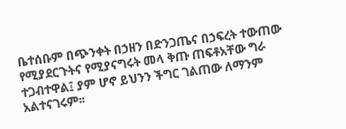ቤተሰቡም በጭንቀት በኃዘን በድንጋጤና በኃፍረት ተውጠው የሚያደርጉትና የሚያናግሩት መላ ቅጡ ጠፍቶአቸው ግራ ተጋብተዋል፤ ያም ሆኖ ይህንን ችግር ገልጠው ለማንም አልተናገሩም፡፡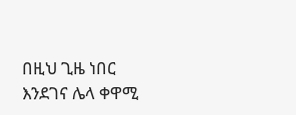በዚህ ጊዜ ነበር እንደገና ሌላ ቀዋሚ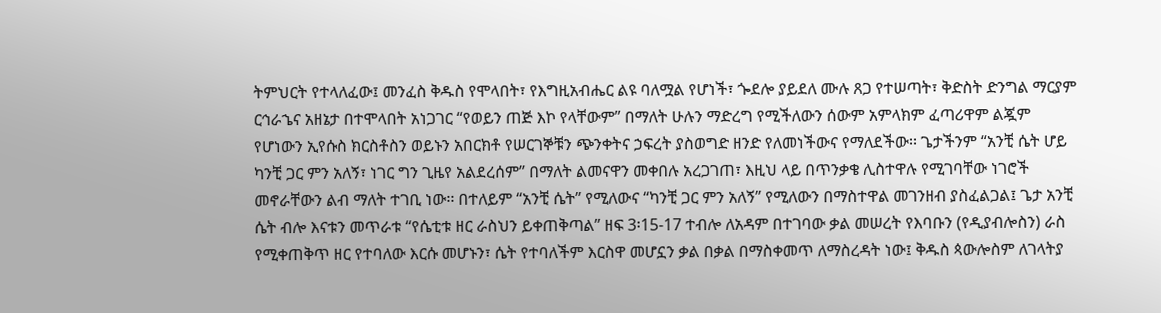ትምህርት የተላለፈው፤ መንፈስ ቅዱስ የሞላበት፣ የእግዚአብሔር ልዩ ባለሟል የሆነች፣ ጐደሎ ያይደለ ሙሉ ጸጋ የተሠጣት፣ ቅድስት ድንግል ማርያም ርኅራኄና አዘኔታ በተሞላበት አነጋገር “የወይን ጠጅ እኮ የላቸውም” በማለት ሁሉን ማድረግ የሚችለውን ሰውም አምላክም ፈጣሪዋም ልጇም የሆነውን ኢየሱስ ክርስቶስን ወይኑን አበርክቶ የሠርገኞቹን ጭንቀትና ኃፍረት ያስወግድ ዘንድ የለመነችውና የማለደችው፡፡ ጌታችንም “አንቺ ሴት ሆይ ካንቺ ጋር ምን አለኝ፣ ነገር ግን ጊዜየ አልደረሰም” በማለት ልመናዋን መቀበሉ አረጋገጠ፣ እዚህ ላይ በጥንቃቄ ሊስተዋሉ የሚገባቸው ነገሮች መኖራቸውን ልብ ማለት ተገቢ ነው፡፡ በተለይም “አንቺ ሴት” የሚለውና “ካንቺ ጋር ምን አለኝ” የሚለውን በማስተዋል መገንዘብ ያስፈልጋል፤ ጌታ አንቺ ሴት ብሎ እናቱን መጥራቱ “የሴቲቱ ዘር ራስህን ይቀጠቅጣል” ዘፍ 3፡15-17 ተብሎ ለአዳም በተገባው ቃል መሠረት የእባቡን (የዲያብሎስን) ራስ የሚቀጠቅጥ ዘር የተባለው እርሱ መሆኑን፣ ሴት የተባለችም እርስዋ መሆኗን ቃል በቃል በማስቀመጥ ለማስረዳት ነው፤ ቅዱስ ጳውሎስም ለገላትያ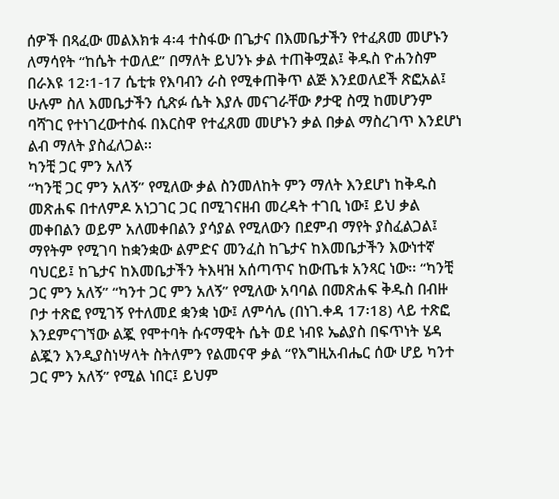ሰዎች በጻፈው መልእክቱ 4፡4 ተስፋው በጌታና በእመቤታችን የተፈጸመ መሆኑን ለማሳየት “ከሴት ተወለደ” በማለት ይህንኑ ቃል ተጠቅሟል፤ ቅዱስ ዮሐንስም በራእዩ 12፡1-17 ሴቲቱ የእባብን ራስ የሚቀጠቅጥ ልጅ እንደወለደች ጽፎአል፤ ሁሉም ስለ እመቤታችን ሲጽፉ ሴት እያሉ መናገራቸው ፆታዊ ስሟ ከመሆንም ባሻገር የተነገረውተስፋ በእርስዋ የተፈጸመ መሆኑን ቃል በቃል ማስረገጥ እንደሆነ ልብ ማለት ያስፈለጋል፡፡
ካንቺ ጋር ምን አለኝ
“ካንቺ ጋር ምን አለኝ” የሚለው ቃል ስንመለከት ምን ማለት እንደሆነ ከቅዱስ መጽሐፍ በተለምዶ አነጋገር ጋር በሚገናዘብ መረዳት ተገቢ ነው፤ ይህ ቃል መቀበልን ወይም አለመቀበልን ያሳያል የሚለውን በደምብ ማየት ያስፈልጋል፤ ማየትም የሚገባ ከቋንቋው ልምድና መንፈስ ከጌታና ከእመቤታችን እውነተኛ ባህርይ፤ ከጌታና ከእመቤታችን ትእዛዝ አሰጣጥና ከውጤቱ አንጻር ነው፡፡ “ካንቺ ጋር ምን አለኝ” “ካንተ ጋር ምን አለኝ” የሚለው አባባል በመጽሐፍ ቅዱስ በብዙ ቦታ ተጽፎ የሚገኝ የተለመደ ቋንቋ ነው፤ ለምሳሌ (በነገ.ቀዳ 17፡18) ላይ ተጽፎ እንደምናገኘው ልጇ የሞተባት ሱናማዊት ሴት ወደ ነብዩ ኤልያስ በፍጥነት ሄዳ ልጇን እንዲያስነሣላት ስትለምን የልመናዋ ቃል “የእግዚአብሔር ሰው ሆይ ካንተ ጋር ምን አለኝ” የሚል ነበር፤ ይህም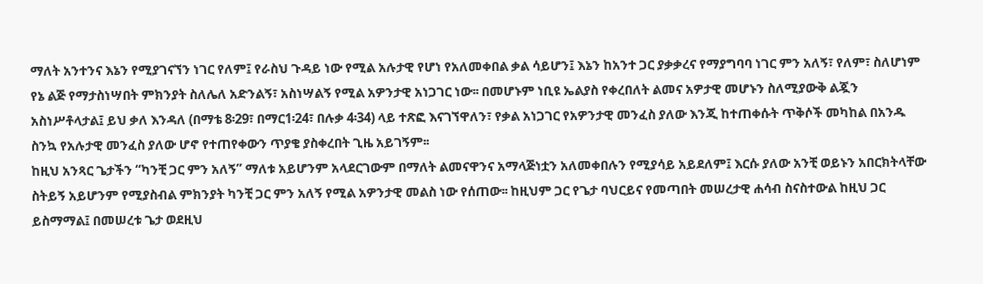ማለት አንተንና እኔን የሚያገናኘን ነገር የለም፤ የራስህ ጉዳይ ነው የሚል አሉታዊ የሆነ የአለመቀበል ቃል ሳይሆን፤ እኔን ከአንተ ጋር ያቃቃረና የማያግባባ ነገር ምን አለኝ፣ የለም፣ ስለሆነም የኔ ልጅ የማታስነሣበት ምክንያት ስለሌለ አድንልኝ፣ አስነሣልኝ የሚል አዎንታዊ አነጋገር ነው፡፡ በመሆኑም ነቢዩ ኤልያስ የቀረበለት ልመና አዎታዊ መሆኑን ስለሚያውቅ ልጇን አስነሥቶላታል፤ ይህ ቃለ እንዳለ (በማቴ 8፡29፣ በማር1፡24፣ በሉቃ 4፡34) ላይ ተጽፎ እናገኘዋለን፣ የቃል አነጋገር የአዎንታዊ መንፈስ ያለው እንጂ ከተጠቀሱት ጥቅሶች መካከል በአንዱ ስንኳ የአሉታዊ መንፈስ ያለው ሆኖ የተጠየቀውን ጥያቄ ያስቀረበት ጊዜ አይገኝም፡፡
ከዚህ አንጻር ጌታችን “ካንቺ ጋር ምን አለኝ” ማለቱ አይሆንም አላደርገውም በማለት ልመናዋንና አማላጅነቷን አለመቀበሉን የሚያሳይ አይደለም፤ እርሱ ያለው አንቺ ወይኑን አበርክትላቸው ስትይኝ አይሆንም የሚያስብል ምክንያት ካንቺ ጋር ምን አለኝ የሚል አዎንታዊ መልስ ነው የሰጠው፡፡ ከዚህም ጋር የጌታ ባህርይና የመጣበት መሠረታዊ ሐሳብ ስናስተውል ከዚህ ጋር ይስማማል፤ በመሠረቱ ጌታ ወደዚህ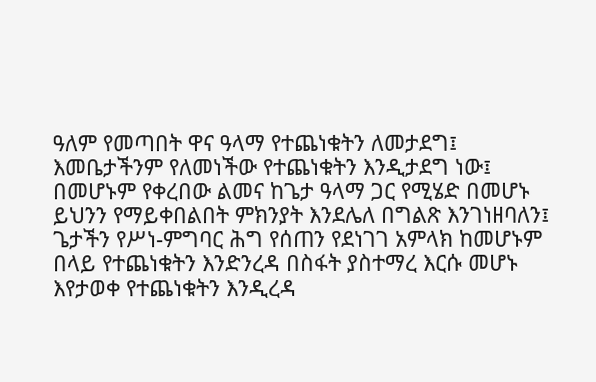ዓለም የመጣበት ዋና ዓላማ የተጨነቁትን ለመታደግ፤ እመቤታችንም የለመነችው የተጨነቁትን እንዲታደግ ነው፤ በመሆኑም የቀረበው ልመና ከጌታ ዓላማ ጋር የሚሄድ በመሆኑ ይህንን የማይቀበልበት ምክንያት እንደሌለ በግልጽ እንገነዘባለን፤ ጌታችን የሥነ-ምግባር ሕግ የሰጠን የደነገገ አምላክ ከመሆኑም በላይ የተጨነቁትን እንድንረዳ በስፋት ያስተማረ እርሱ መሆኑ እየታወቀ የተጨነቁትን እንዲረዳ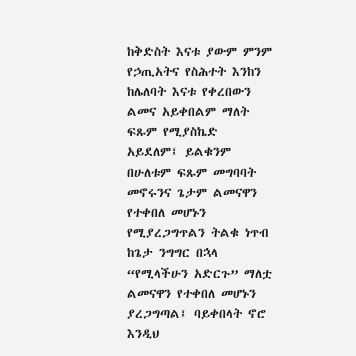ከቅድስት እናቱ ያውም ምንም የኃጢአትና የስሕተት እንከን ከሌለባት እናቱ የቀረበውን ልመና አይቀበልም ማለት ፍጹም የሚያስኬድ አይደለም፤ ይልቁንም በሁለቱም ፍጹም መግባባት መኖሩንና ጌታም ልመናዋን የተቀበለ መሆኑን የሚያረጋግጥልን ትልቁ ነጥብ ከጌታ ንግግር በኋላ “የሚላችሁን አድርጉ” ማለቷ ልመናዋን የተቀበለ መሆኑን ያረጋግጣል፤ ባይቀበላት ኖሮ እንዲህ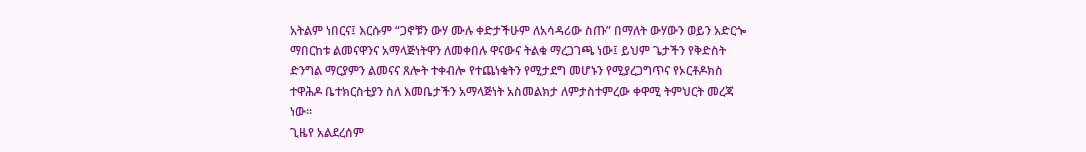አትልም ነበርና፤ እርሱም “ጋኖቹን ውሃ ሙሉ ቀድታችሁም ለአሳዳሪው ስጡ” በማለት ውሃውን ወይን አድርጐ ማበርከቱ ልመናዋንና አማላጅነትዋን ለመቀበሉ ዋናውና ትልቁ ማረጋገጫ ነው፤ ይህም ጌታችን የቅድስት ድንግል ማርያምን ልመናና ጸሎት ተቀብሎ የተጨነቁትን የሚታደግ መሆኑን የሚያረጋግጥና የኦርቶዶክስ ተዋሕዶ ቤተክርስቲያን ስለ እመቤታችን አማላጅነት አስመልክታ ለምታስተምረው ቀዋሚ ትምህርት መረጃ ነው፡፡
ጊዜየ አልደረሰም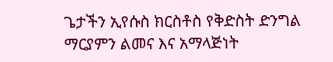ጌታችን ኢየሱስ ክርስቶስ የቅድስት ድንግል ማርያምን ልመና እና አማላጅነት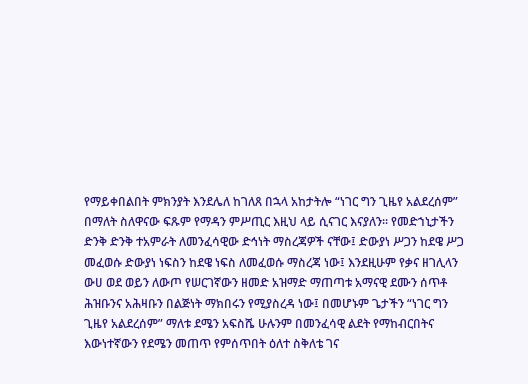የማይቀበልበት ምክንያት እንደሌለ ከገለጸ በኋላ አከታትሎ “ነገር ግን ጊዜየ አልደረሰም” በማለት ስለዋናው ፍጹም የማዳን ምሥጢር እዚህ ላይ ሲናገር እናያለን፡፡ የመድኀኒታችን ድንቅ ድንቅ ተአምራት ለመንፈሳዊው ድኅነት ማስረጃዎች ናቸው፤ ድውያነ ሥጋን ከደዌ ሥጋ መፈወሱ ድውያነ ነፍስን ከደዌ ነፍስ ለመፈወሱ ማስረጃ ነው፤ እንደዚሁም የቃና ዘገሊላን ውሀ ወደ ወይን ለውጦ የሠርገኛውን ዘመድ አዝማድ ማጠጣቱ አማናዊ ደሙን ሰጥቶ ሕዝቡንና አሕዛቡን በልጅነት ማክበሩን የሚያስረዳ ነው፤ በመሆኑም ጌታችን “ነገር ግን ጊዜየ አልደረሰም” ማለቱ ደሜን አፍስሼ ሁሉንም በመንፈሳዊ ልደት የማከብርበትና እውነተኛውን የደሜን መጠጥ የምሰጥበት ዕለተ ስቅለቴ ገና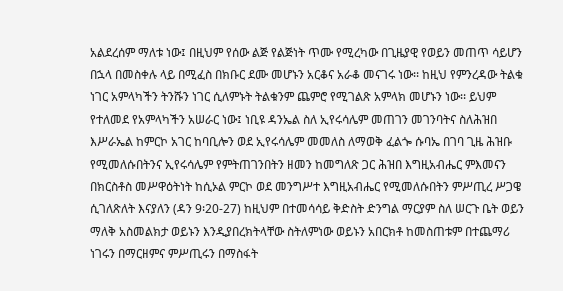አልደረሰም ማለቱ ነው፤ በዚህም የሰው ልጅ የልጅነት ጥሙ የሚረካው በጊዜያዊ የወይን መጠጥ ሳይሆን በኋላ በመስቀሉ ላይ በሚፈስ በክቡር ደሙ መሆኑን አርቆና አራቆ መናገሩ ነው፡፡ ከዚህ የምንረዳው ትልቁ ነገር አምላካችን ትንሹን ነገር ሲለምኑት ትልቁንም ጨምሮ የሚገልጽ አምላክ መሆኑን ነው፡፡ ይህም የተለመደ የአምላካችን አሠራር ነው፤ ነቢዩ ዳንኤል ስለ ኢየሩሳሌም መጠገን መገንባትና ስለሕዝበ እሥራኤል ከምርኮ አገር ከባቢሎን ወደ ኢየሩሳሌም መመለስ ለማወቅ ፈልጐ ሱባኤ በገባ ጊዜ ሕዝቡ የሚመለሱበትንና ኢየሩሳሌም የምትጠገንበትን ዘመን ከመግለጽ ጋር ሕዝበ እግዚአብሔር ምእመናን በክርስቶስ መሥዋዕትነት ከሲኦል ምርኮ ወደ መንግሥተ እግዚአብሔር የሚመለሱበትን ምሥጢረ ሥጋዌ ሲገለጽለት እናያለን (ዳን 9፡20-27) ከዚህም በተመሳሳይ ቅድስት ድንግል ማርያም ስለ ሠርጉ ቤት ወይን ማለቅ አስመልክታ ወይኑን እንዲያበረክትላቸው ስትለምነው ወይኑን አበርክቶ ከመስጠቱም በተጨማሪ ነገሩን በማርዘምና ምሥጢሩን በማስፋት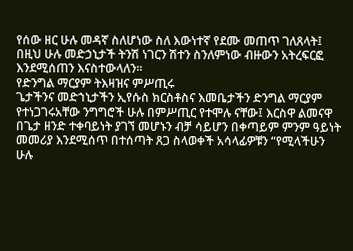የሰው ዘር ሁሉ መዳኛ ስለሆነው ስለ እውነተኛ የደሙ መጠጥ ገለጸላት፤ በዚህ ሁሉ መድኃኒታች ትንሽ ነገርን ሽተን ስንለምነው ብዙውን አትረፍርፎ እንደሚሰጠን እናስተውላለን፡፡
የድንግል ማርያም ትእዛዝና ምሥጢሩ
ጌታችንና መድኀኒታችን ኢየሱስ ክርስቶስና እመቤታችን ድንግል ማርያም የተነጋገሩአቸው ንግግሮች ሁሉ በምሥጢር የተሞሉ ናቸው፤ እርስዋ ልመናዋ በጌታ ዘንድ ተቀባይነት ያገኘ መሆኑን ብቻ ሳይሆን በቀጣይም ምንም ዓይነት መመሪያ እንደሚሰጥ በተሰጣት ጸጋ ስላወቀች አሳላፊዎቹን “የሚላችሁን ሁሉ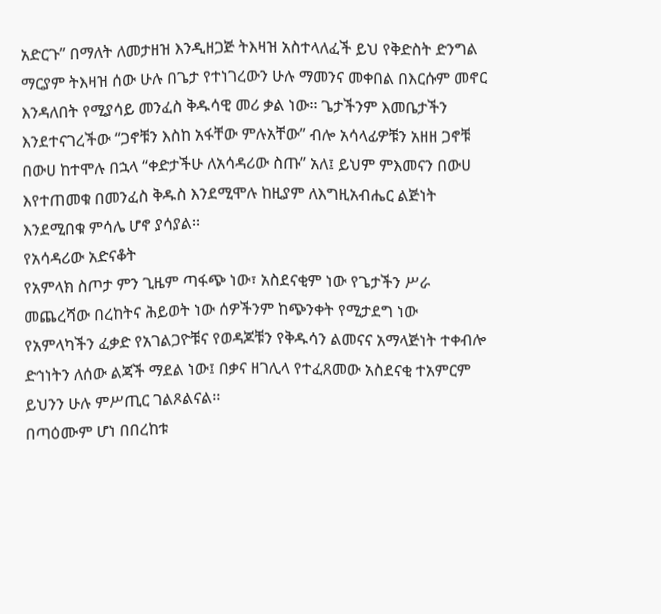አድርጉ” በማለት ለመታዘዝ እንዲዘጋጅ ትእዛዝ አስተላለፈች ይህ የቅድስት ድንግል ማርያም ትእዛዝ ሰው ሁሉ በጌታ የተነገረውን ሁሉ ማመንና መቀበል በእርሱም መኖር እንዳለበት የሚያሳይ መንፈስ ቅዱሳዊ መሪ ቃል ነው፡፡ ጌታችንም እመቤታችን እንደተናገረችው “ጋኖቹን እስከ አፋቸው ምሉአቸው” ብሎ አሳላፊዎቹን አዘዘ ጋኖቹ በውሀ ከተሞሉ በኋላ “ቀድታችሁ ለአሳዳሪው ስጡ” አለ፤ ይህም ምእመናን በውሀ እየተጠመቁ በመንፈስ ቅዱስ እንደሚሞሉ ከዚያም ለእግዚአብሔር ልጅነት እንደሚበቁ ምሳሌ ሆኖ ያሳያል፡፡
የአሳዳሪው አድናቆት
የአምላክ ስጦታ ምን ጊዜም ጣፋጭ ነው፣ አስደናቂም ነው የጌታችን ሥራ መጨረሻው በረከትና ሕይወት ነው ሰዎችንም ከጭንቀት የሚታደግ ነው የአምላካችን ፈቃድ የአገልጋዮቹና የወዳጆቹን የቅዱሳን ልመናና አማላጅነት ተቀብሎ ድኅነትን ለሰው ልጃች ማደል ነው፤ በቃና ዘገሊላ የተፈጸመው አስደናቂ ተአምርም ይህንን ሁሉ ምሥጢር ገልጾልናል፡፡
በጣዕሙም ሆነ በበረከቱ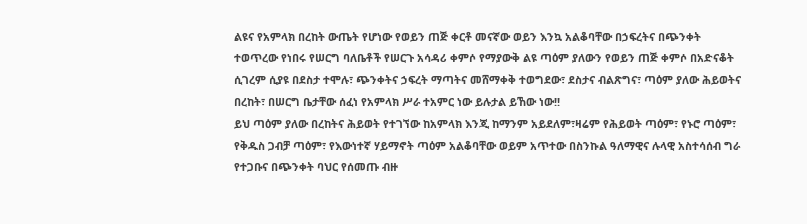ልዩና የአምላክ በረከት ውጤት የሆነው የወይን ጠጅ ቀርቶ መናኛው ወይን እንኳ አልቆባቸው በኃፍረትና በጭንቀት ተወጥረው የነበሩ የሠርግ ባለቤቶች የሠርጉ አሳዳሪ ቀምሶ የማያውቅ ልዩ ጣዕም ያለውን የወይን ጠጅ ቀምሶ በአድናቆት ሲገረም ሲያዩ በደስታ ተሞሉ፣ ጭንቀትና ኃፍረት ማጣትና መሸማቀቅ ተወግደው፣ ደስታና ብልጽግና፣ ጣዕም ያለው ሕይወትና በረከት፣ በሠርግ ቤታቸው ሰፈነ የአምላክ ሥራ ተአምር ነው ይሉታል ይኸው ነው!!
ይህ ጣዕም ያለው በረከትና ሕይወት የተገኘው ከአምላክ እንጂ ከማንም አይደለም፣ዛሬም የሕይወት ጣዕም፣ የኑሮ ጣዕም፣ የቅዱስ ጋብቻ ጣዕም፣ የእውነተኛ ሃይማኖት ጣዕም አልቆባቸው ወይም አጥተው በስንኩል ዓለማዊና ሉላዊ አስተሳሰብ ግራ የተጋቡና በጭንቀት ባህር የሰመጡ ብዙ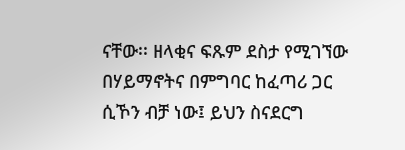ናቸው፡፡ ዘላቂና ፍጹም ደስታ የሚገኘው በሃይማኖትና በምግባር ከፈጣሪ ጋር ሲኾን ብቻ ነው፤ ይህን ስናደርግ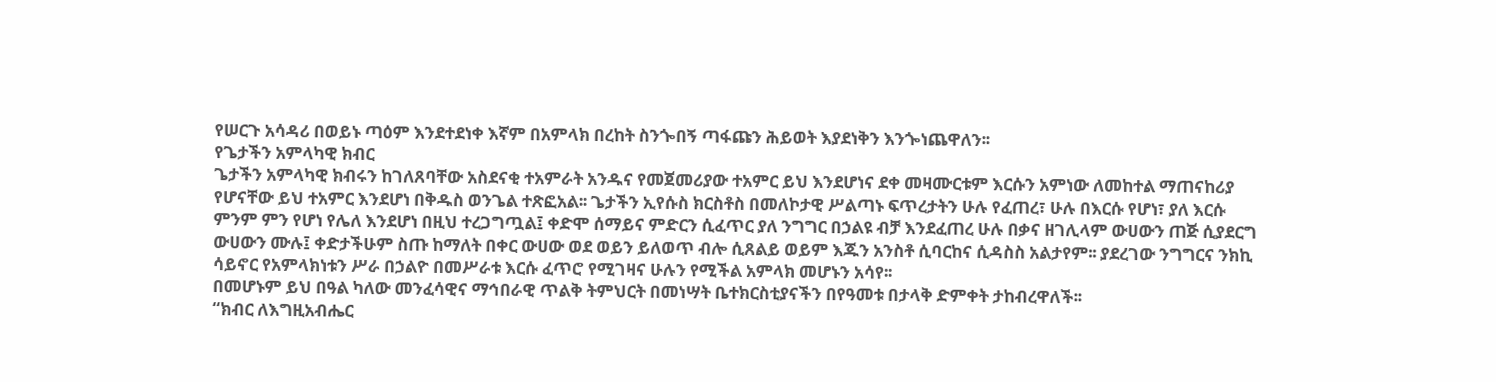የሠርጉ አሳዳሪ በወይኑ ጣዕም እንደተደነቀ እኛም በአምላክ በረከት ስንጐበኝ ጣፋጩን ሕይወት እያደነቅን እንጐነጨዋለን፡፡
የጌታችን አምላካዊ ክብር
ጌታችን አምላካዊ ክብሩን ከገለጸባቸው አስደናቂ ተአምራት አንዱና የመጀመሪያው ተአምር ይህ እንደሆነና ደቀ መዛሙርቱም እርሱን አምነው ለመከተል ማጠናከሪያ የሆናቸው ይህ ተአምር እንደሆነ በቅዱስ ወንጌል ተጽፎአል፡፡ ጌታችን ኢየሱስ ክርስቶስ በመለኮታዊ ሥልጣኑ ፍጥረታትን ሁሉ የፈጠረ፣ ሁሉ በእርሱ የሆነ፣ ያለ እርሱ ምንም ምን የሆነ የሌለ እንደሆነ በዚህ ተረጋግጧል፤ ቀድሞ ሰማይና ምድርን ሲፈጥር ያለ ንግግር በኃልዩ ብቻ እንደፈጠረ ሁሉ በቃና ዘገሊላም ውሀውን ጠጅ ሲያደርግ ውሀውን ሙሉ፤ ቀድታችሁም ስጡ ከማለት በቀር ውሀው ወደ ወይን ይለወጥ ብሎ ሲጸልይ ወይም እጁን አንስቶ ሲባርከና ሲዳስስ አልታየም፡፡ ያደረገው ንግግርና ንክኪ ሳይኖር የአምላክነቱን ሥራ በኃልዮ በመሥራቱ እርሱ ፈጥሮ የሚገዛና ሁሉን የሚችል አምላክ መሆኑን አሳየ፡፡
በመሆኑም ይህ በዓል ካለው መንፈሳዊና ማኅበራዊ ጥልቅ ትምህርት በመነሣት ቤተክርስቲያናችን በየዓመቱ በታላቅ ድምቀት ታከብረዋለች፡፡
“ክብር ለእግዚአብሔር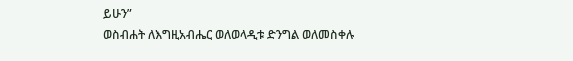ይሁን”
ወስብሐት ለእግዚአብሔር ወለወላዲቱ ድንግል ወለመስቀሉ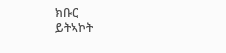ክቡር
ይትኣኮት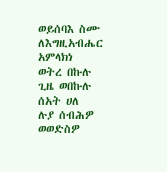ወይሰባእ ስሙ
ለእግዚአብሔር አምላክነ
ወትረ በኩሉ
ጊዜ ወበኩሉ
ሰአት ሀለ
ሉያ ሰብሕዎ
ወወድስዎ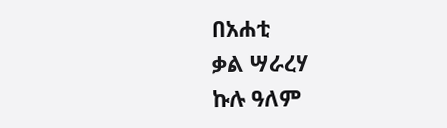በአሐቲ
ቃል ሣራረሃ
ኩሉ ዓለም